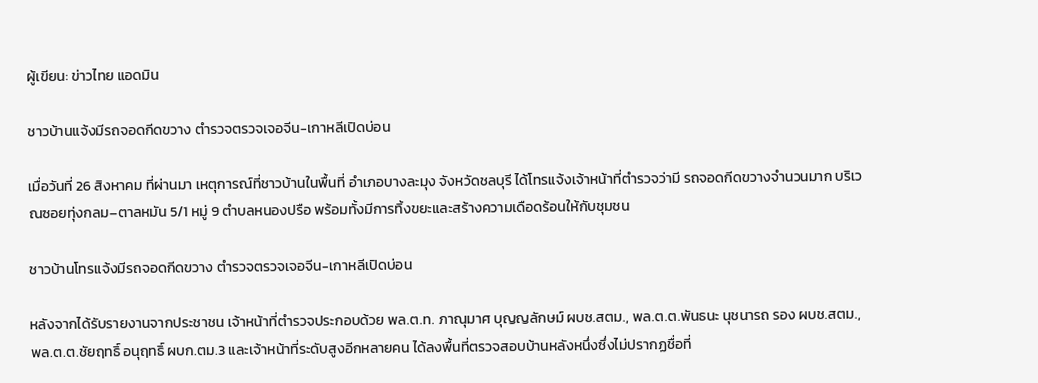ผู้เขียน: ข่าวไทย แอดมิน

ชาวบ้านแจ้งมีรถจอดกีดขวาง ตำรวจตรวจเจอจีน-เกาหลีเปิดบ่อน

เมื่อวันที่ 26 สิงหาคม ที่ผ่านมา เหตุการณ์ที่ชาวบ้านในพื้นที่ อำเภอบางละมุง จังหวัดชลบุรี ได้โทรแจ้งเจ้าหน้าที่ตำรวจว่ามี รถจอดกีดขวางจำนวนมาก บริเวณซอยทุ่งกลม–ตาลหมัน 5/1 หมู่ 9 ตำบลหนองปรือ พร้อมทั้งมีการทิ้งขยะและสร้างความเดือดร้อนให้กับชุมชน

ชาวบ้านโทรแจ้งมีรถจอดกีดขวาง ตำรวจตรวจเจอจีน-เกาหลีเปิดบ่อน

หลังจากได้รับรายงานจากประชาชน เจ้าหน้าที่ตำรวจประกอบด้วย พล.ต.ท. ภาณุมาศ บุญญลักษม์ ผบช.สตม., พล.ต.ต.พันธนะ นุชนารถ รอง ผบช.สตม., พล.ต.ต.ชัยฤทธิ์ อนุฤทธิ์ ผบก.ตม.3 และเจ้าหน้าที่ระดับสูงอีกหลายคน ได้ลงพื้นที่ตรวจสอบบ้านหลังหนึ่งซึ่งไม่ปรากฏชื่อที่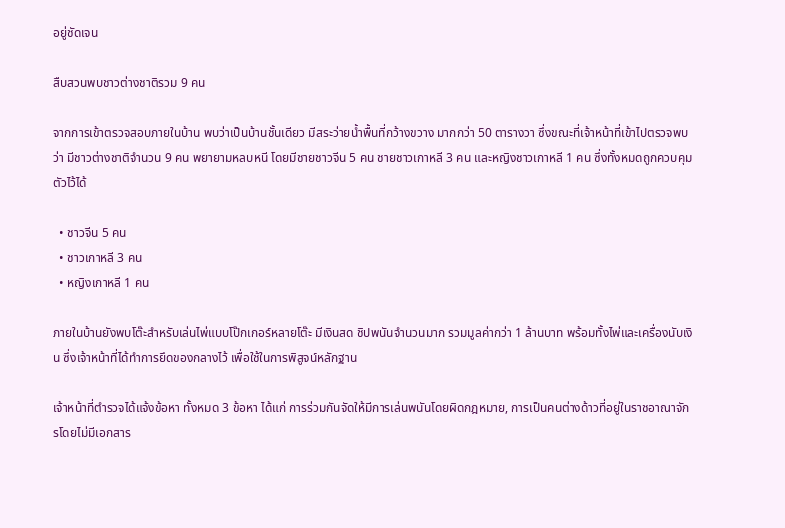อยู่ชัดเจน

สืบสวนพบชาวต่างชาติรวม 9 คน

จากการเข้าตรวจสอบภายในบ้าน พบว่าเป็นบ้านชั้นเดียว มีสระว่ายน้ำพื้นที่กว้างขวาง มากกว่า 50 ตารางวา ซึ่งขณะที่เจ้าหน้าที่เข้าไปตรวจพบว่า มีชาวต่างชาติจำนวน 9 คน พยายามหลบหนี โดยมีชายชาวจีน 5 คน ชายชาวเกาหลี 3 คน และหญิงชาวเกาหลี 1 คน ซึ่งทั้งหมดถูกควบคุมตัวไว้ได้

  • ชาวจีน 5 คน
  • ชาวเกาหลี 3 คน
  • หญิงเกาหลี 1 คน

ภายในบ้านยังพบโต๊ะสำหรับเล่นไพ่แบบโป๊กเกอร์หลายโต๊ะ มีเงินสด ชิปพนันจำนวนมาก รวมมูลค่ากว่า 1 ล้านบาท พร้อมทั้งไพ่และเครื่องนับเงิน ซึ่งเจ้าหน้าที่ได้ทำการยึดของกลางไว้ เพื่อใช้ในการพิสูจน์หลักฐาน

เจ้าหน้าที่ตำรวจได้แจ้งข้อหา ทั้งหมด 3 ข้อหา ได้แก่ การร่วมกันจัดให้มีการเล่นพนันโดยผิดกฎหมาย, การเป็นคนต่างด้าวที่อยู่ในราชอาณาจักรโดยไม่มีเอกสาร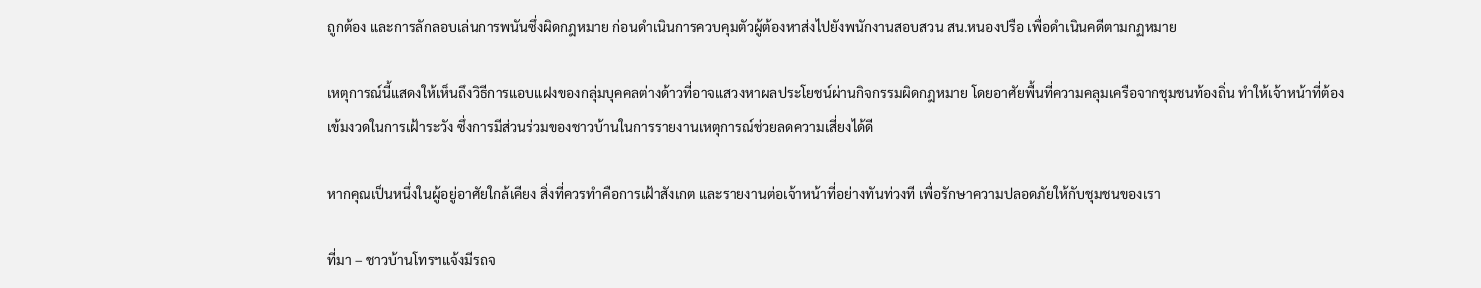ถูกต้อง และการลักลอบเล่นการพนันซึ่งผิดกฎหมาย ก่อนดำเนินการควบคุมตัวผู้ต้องหาส่งไปยังพนักงานสอบสวน สน.หนองปรือ เพื่อดำเนินคดีตามกฏหมาย

เหตุการณ์นี้แสดงให้เห็นถึงวิธีการแอบแฝงของกลุ่มบุคคลต่างด้าวที่อาจแสวงหาผลประโยชน์ผ่านกิจกรรมผิดกฎหมาย โดยอาศัยพื้นที่ความคลุมเครือจากชุมชนท้องถิ่น ทำให้เจ้าหน้าที่ต้องเข้มงวดในการเฝ้าระวัง ซึ่งการมีส่วนร่วมของชาวบ้านในการรายงานเหตุการณ์ช่วยลดความเสี่ยงได้ดี

หากคุณเป็นหนึ่งในผู้อยู่อาศัยใกล้เคียง สิ่งที่ควรทำคือการเฝ้าสังเกต และรายงานต่อเจ้าหน้าที่อย่างทันท่วงที เพื่อรักษาความปลอดภัยให้กับชุมชนของเรา

ที่มา – ชาวบ้านโทรฯแจ้งมีรถจ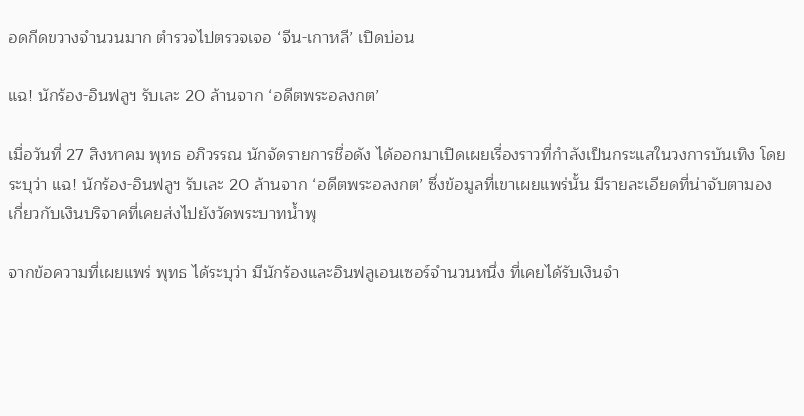อดกีดขวางจำนวนมาก ตำรวจไปตรวจเจอ ‘จีน-เกาหลี’ เปิดบ่อน

แฉ! นักร้อง-อินฟลูฯ รับเละ 20 ล้านจาก ‘อดีตพระอลงกต’

เมื่อวันที่ 27 สิงหาคม พุทธ อภิวรรณ นักจัดรายการชื่อดัง ได้ออกมาเปิดเผยเรื่องราวที่กำลังเป็นกระแสในวงการบันเทิง โดยระบุว่า แฉ! นักร้อง-อินฟลูฯ รับเละ 20 ล้านจาก ‘อดีตพระอลงกต’ ซึ่งข้อมูลที่เขาเผยแพร่นั้น มีรายละเอียดที่น่าจับตามองเกี่ยวกับเงินบริจาคที่เคยส่งไปยังวัดพระบาทน้ำพุ

จากข้อความที่เผยแพร่ พุทธ ได้ระบุว่า มีนักร้องและอินฟลูเอนเซอร์จำนวนหนึ่ง ที่เคยได้รับเงินจำ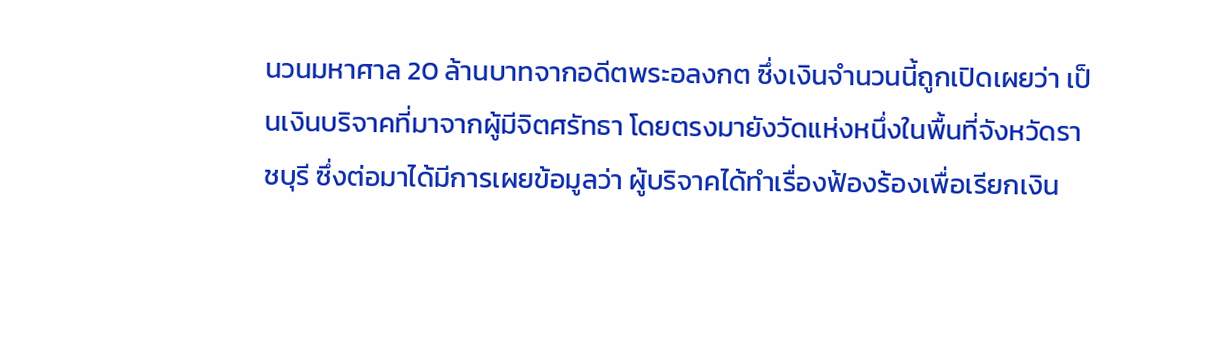นวนมหาศาล 20 ล้านบาทจากอดีตพระอลงกต ซึ่งเงินจำนวนนี้ถูกเปิดเผยว่า เป็นเงินบริจาคที่มาจากผู้มีจิตศรัทธา โดยตรงมายังวัดแห่งหนึ่งในพื้นที่จังหวัดราชบุรี ซึ่งต่อมาได้มีการเผยข้อมูลว่า ผู้บริจาคได้ทำเรื่องฟ้องร้องเพื่อเรียกเงิน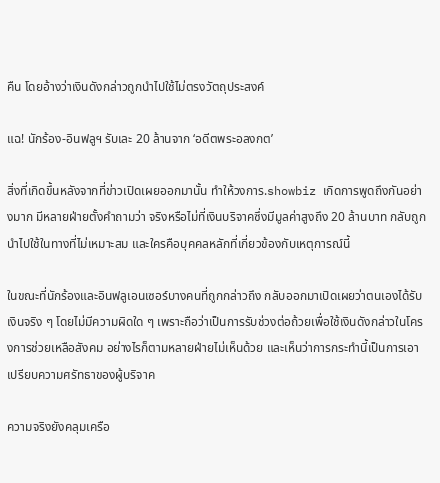คืน โดยอ้างว่าเงินดังกล่าวถูกนำไปใช้ไม่ตรงวัตถุประสงค์

แฉ! นักร้อง-อินฟลูฯ รับเละ 20 ล้านจาก ‘อดีตพระอลงกต’

สิ่งที่เกิดขึ้นหลังจากที่ข่าวเปิดเผยออกมานั้น ทำให้วงการ.showbiz เกิดการพูดถึงกันอย่างมาก มีหลายฝ่ายตั้งคำถามว่า จริงหรือไม่ที่เงินบริจาคซึ่งมีมูลค่าสูงถึง 20 ล้านบาท กลับถูกนำไปใช้ในทางที่ไม่เหมาะสม และใครคือบุคคลหลักที่เกี่ยวข้องกับเหตุการณ์นี้

ในขณะที่นักร้องและอินฟลูเอนเซอร์บางคนที่ถูกกล่าวถึง กลับออกมาเปิดเผยว่าตนเองได้รับเงินจริง ๆ โดยไม่มีความผิดใด ๆ เพราะถือว่าเป็นการรับช่วงต่อถ้วยเพื่อใช้เงินดังกล่าวในโครงการช่วยเหลือสังคม อย่างไรก็ตามหลายฝ่ายไม่เห็นด้วย และเห็นว่าการกระทำนี้เป็นการเอาเปรียบความศรัทธาของผู้บริจาค

ความจริงยังคลุมเครือ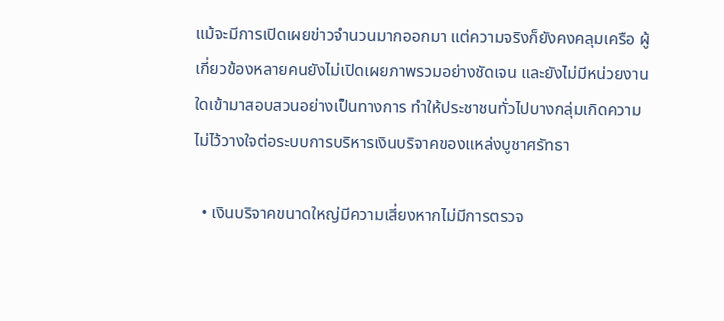แม้จะมีการเปิดเผยข่าวจำนวนมากออกมา แต่ความจริงก็ยังคงคลุมเครือ ผู้เกี่ยวข้องหลายคนยังไม่เปิดเผยภาพรวมอย่างชัดเจน และยังไม่มีหน่วยงานใดเข้ามาสอบสวนอย่างเป็นทางการ ทำให้ประชาชนทั่วไปบางกลุ่มเกิดความไม่ไว้วางใจต่อระบบการบริหารเงินบริจาคของแหล่งบูชาศรัทธา

  • เงินบริจาคขนาดใหญ่มีความเสี่ยงหากไม่มีการตรวจ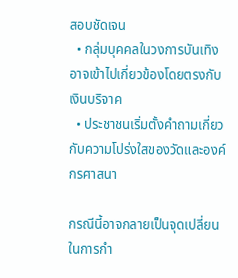สอบชัดเจน
  • กลุ่มบุคคลในวงการบันเทิงอาจเข้าไปเกี่ยวข้องโดยตรงกับเงินบริจาค
  • ประชาชนเริ่มตั้งคำถามเกี่ยวกับความโปร่งใสของวัดและองค์กรศาสนา

กรณีนี้อาจกลายเป็นจุดเปลี่ยนในการกำ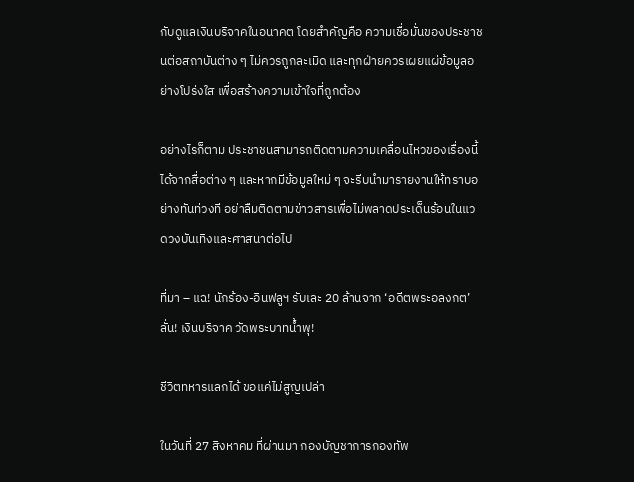กับดูแลเงินบริจาคในอนาคต โดยสำคัญคือ ความเชื่อมั่นของประชาชนต่อสถาบันต่าง ๆ ไม่ควรถูกละเมิด และทุกฝ่ายควรเผยแผ่ข้อมูลอย่างโปร่งใส เพื่อสร้างความเข้าใจที่ถูกต้อง

อย่างไรก็ตาม ประชาชนสามารถติดตามความเคลื่อนไหวของเรื่องนี้ได้จากสื่อต่าง ๆ และหากมีข้อมูลใหม่ ๆ จะรีบนำมารายงานให้ทราบอย่างทันท่วงที อย่าลืมติดตามข่าวสารเพื่อไม่พลาดประเด็นร้อนในแวดวงบันเทิงและศาสนาต่อไป

ที่มา – แฉ! นักร้อง-อินฟลูฯ รับเละ 20 ล้านจาก ‘อดีตพระอลงกต’ ลั่น! เงินบริจาค วัดพระบาทน้ำพุ!

ชีวิตทหารแลกได้ ขอแค่ไม่สูญเปล่า

ในวันที่ 27 สิงหาคม ที่ผ่านมา กองบัญชาการกองทัพ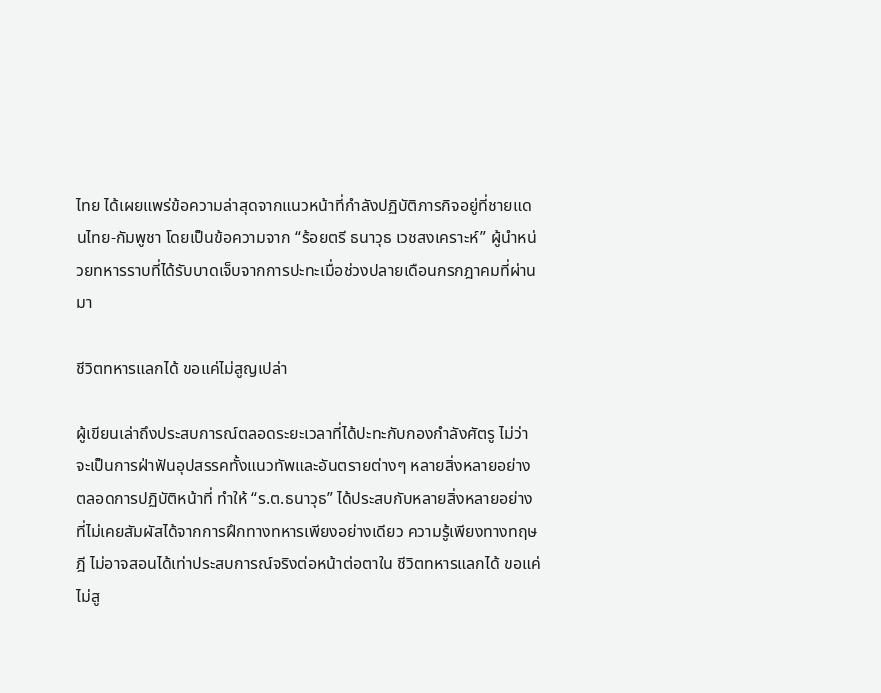ไทย ได้เผยแพร่ข้อความล่าสุดจากแนวหน้าที่กำลังปฏิบัติภารกิจอยู่ที่ชายแดนไทย-กัมพูชา โดยเป็นข้อความจาก “ร้อยตรี ธนาวุธ เวชสงเคราะห์” ผู้นำหน่วยทหารราบที่ได้รับบาดเจ็บจากการปะทะเมื่อช่วงปลายเดือนกรกฎาคมที่ผ่านมา

ชีวิตทหารแลกได้ ขอแค่ไม่สูญเปล่า

ผู้เขียนเล่าถึงประสบการณ์ตลอดระยะเวลาที่ได้ปะทะกับกองกำลังศัตรู ไม่ว่าจะเป็นการฝ่าฟันอุปสรรคทั้งแนวทัพและอันตรายต่างๆ หลายสิ่งหลายอย่าง ตลอดการปฏิบัติหน้าที่ ทำให้ “ร.ต.ธนาวุธ” ได้ประสบกับหลายสิ่งหลายอย่างที่ไม่เคยสัมผัสได้จากการฝึกทางทหารเพียงอย่างเดียว ความรู้เพียงทางทฤษฎี ไม่อาจสอนได้เท่าประสบการณ์จริงต่อหน้าต่อตาใน ชีวิตทหารแลกได้ ขอแค่ไม่สู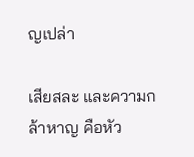ญเปล่า

เสียสละ และความกล้าหาญ คือหัว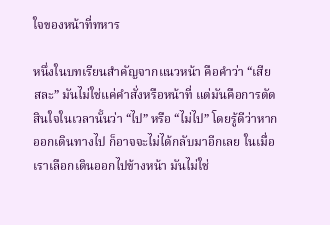ใจของหน้าที่ทหาร

หนึ่งในบทเรียนสำคัญจากแนวหน้า คือคำว่า “เสียสละ” มันไม่ใช่แค่คำสั่งหรือหน้าที่ แต่มันคือการตัดสินใจในเวลานั้นว่า “ไป” หรือ “ไม่ไป” โดยรู้ดีว่าหากออกเดินทางไป ก็อาจจะไม่ได้กลับมาอีกเลย ในเมื่อเราเลือกเดินออกไปข้างหน้า มันไม่ใช่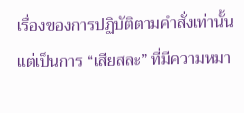เรื่องของการปฏิบัติตามคำสั่งเท่านั้น แต่เป็นการ “เสียสละ” ที่มีความหมา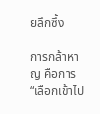ยลึกซึ้ง

การกล้าหาญ คือการ “เลือกเข้าไป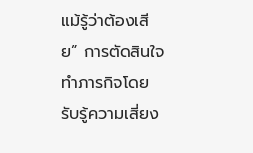แม้รู้ว่าต้องเสีย” การตัดสินใจทำภารกิจโดยรับรู้ความเสี่ยง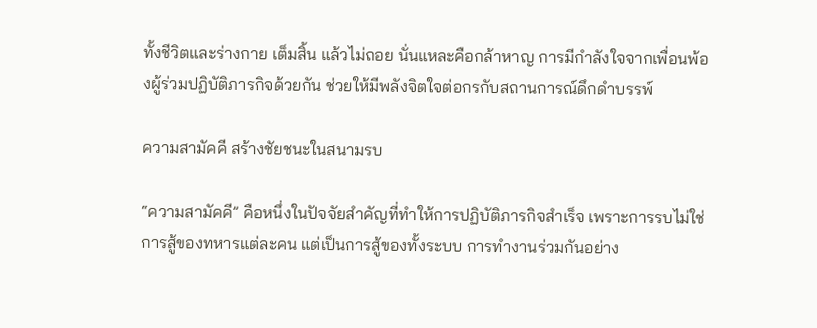ทั้งชีวิตและร่างกาย เต็มสิ้น แล้วไม่ถอย นั่นแหละคือกล้าหาญ การมีกำลังใจจากเพื่อนพ้องผู้ร่วมปฏิบัติภารกิจด้วยกัน ช่วยให้มีพลังจิตใจต่อกรกับสถานการณ์ดึกดำบรรพ์

ความสามัคคี สร้างชัยชนะในสนามรบ

“ความสามัคคี” คือหนึ่งในปัจจัยสำคัญที่ทำให้การปฏิบัติภารกิจสำเร็จ เพราะการรบไม่ใช่การสู้ของทหารแต่ละคน แต่เป็นการสู้ของทั้งระบบ การทำงานร่วมกันอย่าง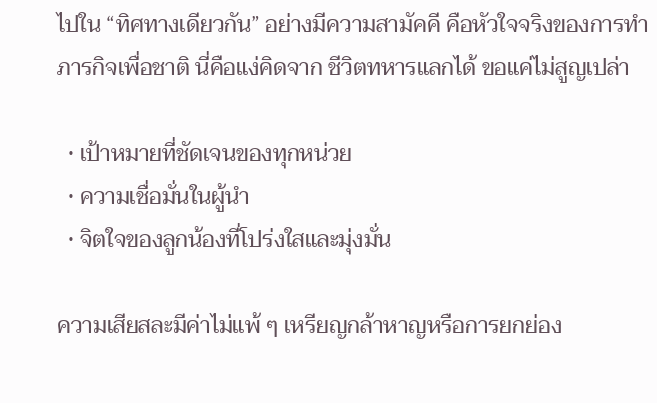ไปใน “ทิศทางเดียวกัน” อย่างมีความสามัคคี คือหัวใจจริงของการทำภารกิจเพื่อชาติ นี่คือแง่คิดจาก ชีวิตทหารแลกได้ ขอแค่ไม่สูญเปล่า

  • เป้าหมายที่ชัดเจนของทุกหน่วย
  • ความเชื่อมั่นในผู้นำ
  • จิตใจของลูกน้องที่โปร่งใสและมุ่งมั่น

ความเสียสละมีค่าไม่แพ้ ๆ เหรียญกล้าหาญหรือการยกย่อง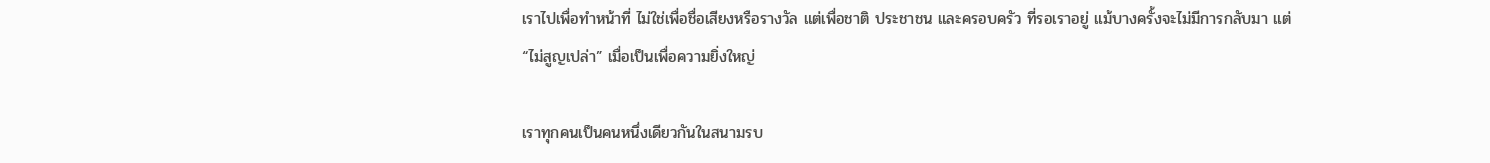เราไปเพื่อทำหน้าที่ ไม่ใช่เพื่อชื่อเสียงหรือรางวัล แต่เพื่อชาติ ประชาชน และครอบครัว ที่รอเราอยู่ แม้บางครั้งจะไม่มีการกลับมา แต่ “ไม่สูญเปล่า” เมื่อเป็นเพื่อความยิ่งใหญ่

เราทุกคนเป็นคนหนึ่งเดียวกันในสนามรบ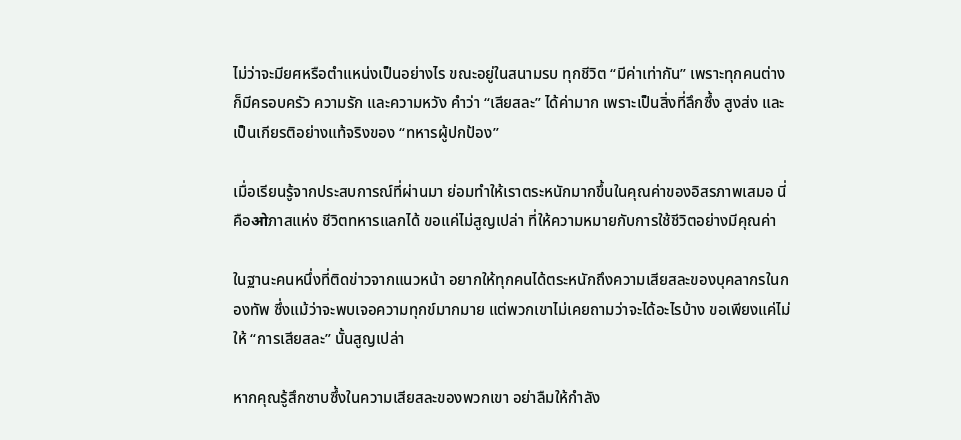ไม่ว่าจะมียศหรือตำแหน่งเป็นอย่างไร ขณะอยู่ในสนามรบ ทุกชีวิต “มีค่าเท่ากัน” เพราะทุกคนต่างก็มีครอบครัว ความรัก และความหวัง คำว่า “เสียสละ” ได้ค่ามาก เพราะเป็นสิ่งที่ลึกซึ้ง สูงส่ง และเป็นเกียรติอย่างแท้จริงของ “ทหารผู้ปกป้อง”

เมื่อเรียนรู้จากประสบการณ์ที่ผ่านมา ย่อมทำให้เราตระหนักมากขึ้นในคุณค่าของอิสรภาพเสมอ นี่คือओภาสแห่ง ชีวิตทหารแลกได้ ขอแค่ไม่สูญเปล่า ที่ให้ความหมายกับการใช้ชีวิตอย่างมีคุณค่า

ในฐานะคนหนึ่งที่ติดข่าวจากแนวหน้า อยากให้ทุกคนได้ตระหนักถึงความเสียสละของบุคลากรในกองทัพ ซึ่งแม้ว่าจะพบเจอความทุกข์มากมาย แต่พวกเขาไม่เคยถามว่าจะได้อะไรบ้าง ขอเพียงแค่ไม่ให้ “การเสียสละ” นั้นสูญเปล่า

หากคุณรู้สึกซาบซึ้งในความเสียสละของพวกเขา อย่าลืมให้กำลัง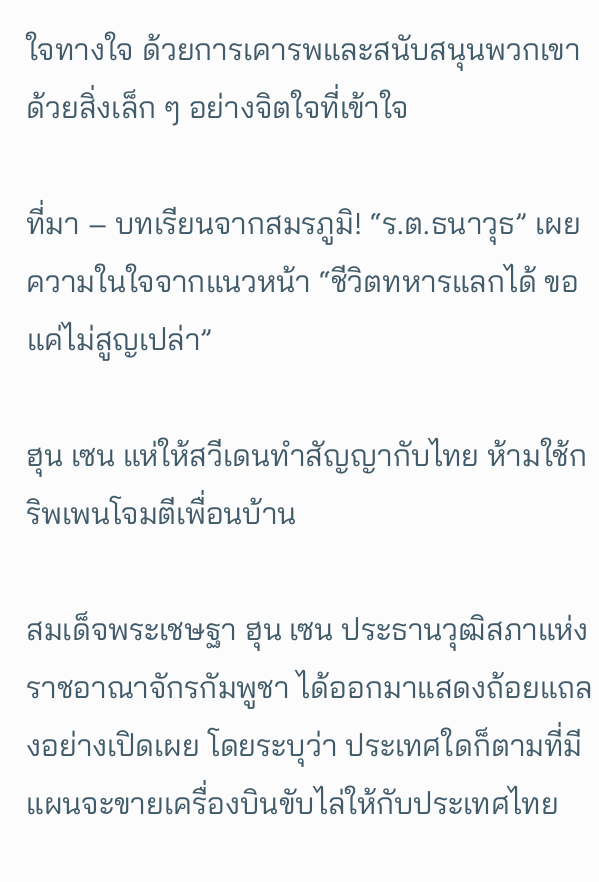ใจทางใจ ด้วยการเคารพและสนับสนุนพวกเขาด้วยสิ่งเล็ก ๆ อย่างจิตใจที่เข้าใจ

ที่มา – บทเรียนจากสมรภูมิ! “ร.ต.ธนาวุธ” เผยความในใจจากแนวหน้า “ชีวิตทหารแลกได้ ขอแค่ไม่สูญเปล่า”

ฮุน เซน แห่ให้สวีเดนทำสัญญากับไทย ห้ามใช้กริพเพนโจมตีเพื่อนบ้าน

สมเด็จพระเชษฐา ฮุน เซน ประธานวุฒิสภาแห่งราชอาณาจักรกัมพูชา ได้ออกมาแสดงถ้อยแถลงอย่างเปิดเผย โดยระบุว่า ประเทศใดก็ตามที่มีแผนจะขายเครื่องบินขับไล่ให้กับประเทศไทย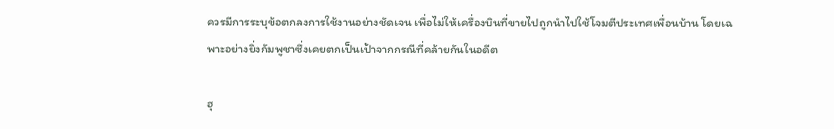ควรมีการระบุข้อตกลงการใช้งานอย่างชัดเจน เพื่อไม่ให้เครื่องบินที่ขายไปถูกนำไปใช้โจมตีประเทศเพื่อนบ้าน โดยเฉพาะอย่างยิ่งกัมพูชาซึ่งเคยตกเป็นเป้าจากกรณีที่คล้ายกันในอดีต

ฮุ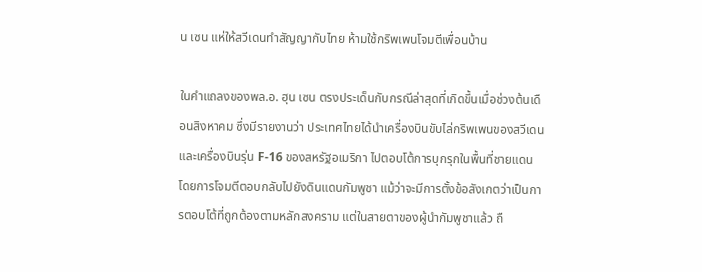น เซน แห่ให้สวีเดนทำสัญญากับไทย ห้ามใช้กริพเพนโจมตีเพื่อนบ้าน

ในคำแถลงของพล.อ. ฮุน เซน ตรงประเด็นกับกรณีล่าสุดที่เกิดขึ้นเมื่อช่วงต้นเดือนสิงหาคม ซึ่งมีรายงานว่า ประเทศไทยได้นำเครื่องบินขับไล่กริพเพนของสวีเดน และเครื่องบินรุ่น F-16 ของสหรัฐอเมริกา ไปตอบโต้การบุกรุกในพื้นที่ชายแดน โดยการโจมตีตอบกลับไปยังดินแดนกัมพูชา แม้ว่าจะมีการตั้งข้อสังเกตว่าเป็นการตอบโต้ที่ถูกต้องตามหลักสงคราม แต่ในสายตาของผู้นำกัมพูชาแล้ว ถื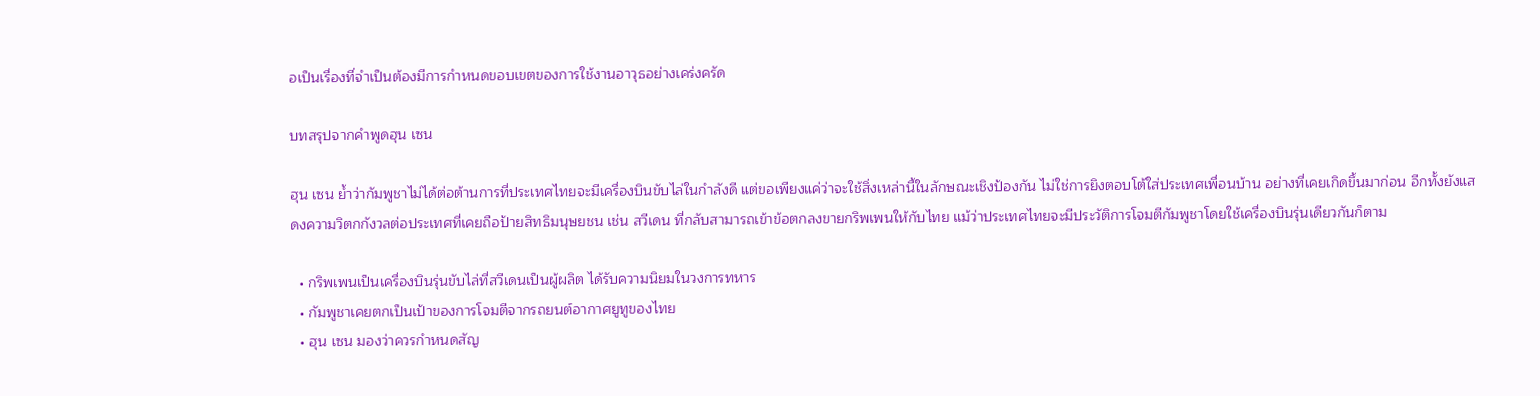อเป็นเรื่องที่จำเป็นต้องมีการกำหนดขอบเขตของการใช้งานอาวุธอย่างเคร่งครัด

บทสรุปจากคำพูดฮุน เซน

ฮุน เซน ย้ำว่ากัมพูชาไม่ได้ต่อต้านการที่ประเทศไทยจะมีเครื่องบินขับไล่ในกำลังดี แต่ขอเพียงแค่ว่าจะใช้สิ่งเหล่านี้ในลักษณะเชิงป้องกัน ไม่ใช่การยิงตอบโต้ใส่ประเทศเพื่อนบ้าน อย่างที่เคยเกิดขึ้นมาก่อน อีกทั้งยังแสดงความวิตกกังวลต่อประเทศที่เคยถือป้ายสิทธิมนุษยชน เช่น สวีเดน ที่กลับสามารถเข้าข้อตกลงขายกริพเพนให้กับไทย แม้ว่าประเทศไทยจะมีประวัติการโจมตีกัมพูชาโดยใช้เครื่องบินรุ่นเดียวกันก็ตาม

  • กริพเพนเป็นเครื่องบินรุ่นขับไล่ที่สวีเดนเป็นผู้ผลิต ได้รับความนิยมในวงการทหาร
  • กัมพูชาเคยตกเป็นเป้าของการโจมตีจากรถยนต์อากาศยูทูของไทย
  • ฮุน เซน มองว่าควรกำหนดสัญ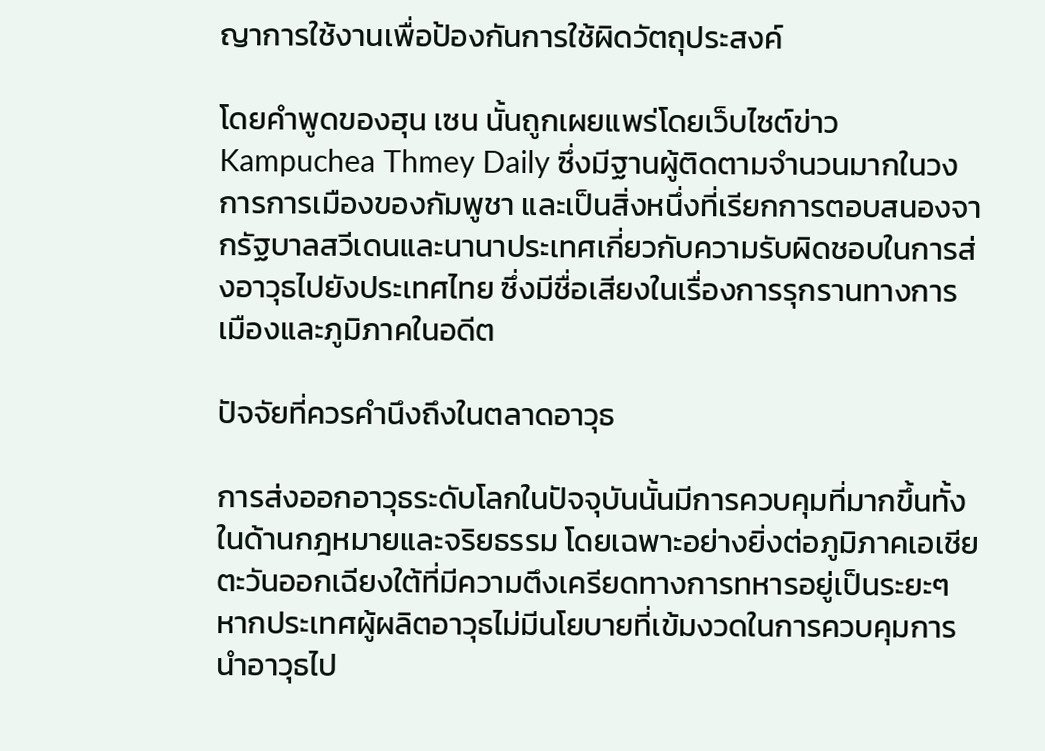ญาการใช้งานเพื่อป้องกันการใช้ผิดวัตถุประสงค์

โดยคำพูดของฮุน เซน นั้นถูกเผยแพร่โดยเว็บไซต์ข่าว Kampuchea Thmey Daily ซึ่งมีฐานผู้ติดตามจำนวนมากในวงการการเมืองของกัมพูชา และเป็นสิ่งหนึ่งที่เรียกการตอบสนองจากรัฐบาลสวีเดนและนานาประเทศเกี่ยวกับความรับผิดชอบในการส่งอาวุธไปยังประเทศไทย ซึ่งมีชื่อเสียงในเรื่องการรุกรานทางการเมืองและภูมิภาคในอดีต

ปัจจัยที่ควรคำนึงถึงในตลาดอาวุธ

การส่งออกอาวุธระดับโลกในปัจจุบันนั้นมีการควบคุมที่มากขึ้นทั้งในด้านกฎหมายและจริยธรรม โดยเฉพาะอย่างยิ่งต่อภูมิภาคเอเชียตะวันออกเฉียงใต้ที่มีความตึงเครียดทางการทหารอยู่เป็นระยะๆ หากประเทศผู้ผลิตอาวุธไม่มีนโยบายที่เข้มงวดในการควบคุมการนำอาวุธไป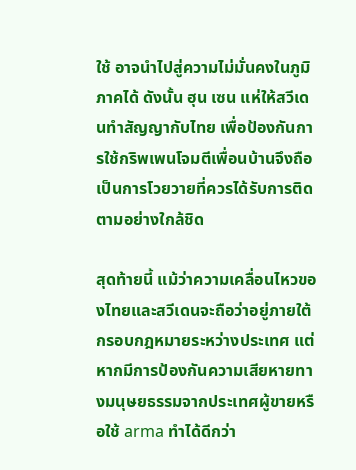ใช้ อาจนำไปสู่ความไม่มั่นคงในภูมิภาคได้ ดังนั้น ฮุน เซน แห่ให้สวีเดนทำสัญญากับไทย เพื่อป้องกันการใช้กริพเพนโจมตีเพื่อนบ้านจึงถือเป็นการโวยวายที่ควรได้รับการติดตามอย่างใกล้ชิด

สุดท้ายนี้ แม้ว่าความเคลื่อนไหวของไทยและสวีเดนจะถือว่าอยู่ภายใต้กรอบกฎหมายระหว่างประเทศ แต่หากมีการป้องกันความเสียหายทางมนุษยธรรมจากประเทศผู้ขายหรือใช้ arma ทำได้ดีกว่า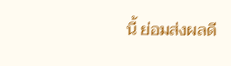นี้ ย่อมส่งผลดี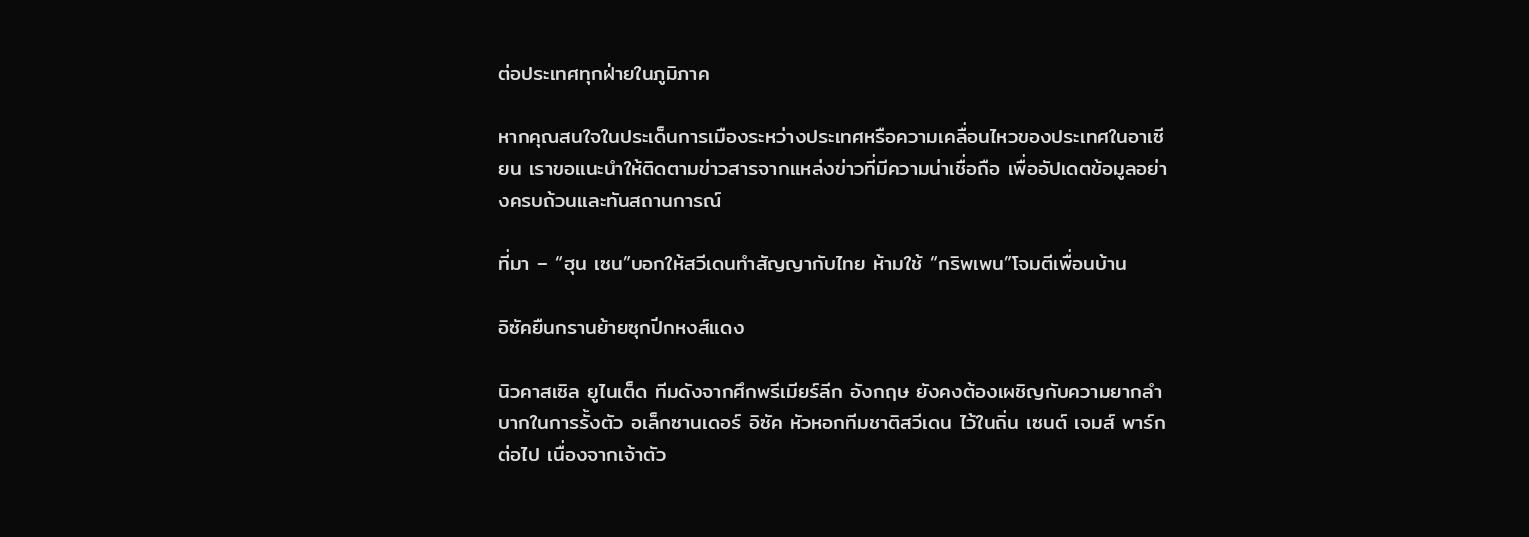ต่อประเทศทุกฝ่ายในภูมิภาค

หากคุณสนใจในประเด็นการเมืองระหว่างประเทศหรือความเคลื่อนไหวของประเทศในอาเซียน เราขอแนะนำให้ติดตามข่าวสารจากแหล่งข่าวที่มีความน่าเชื่อถือ เพื่ออัปเดตข้อมูลอย่างครบถ้วนและทันสถานการณ์

ที่มา – “ฮุน เซน”บอกให้สวีเดนทำสัญญากับไทย ห้ามใช้ “กริพเพน”โจมตีเพื่อนบ้าน

อิซัคยืนกรานย้ายซุกปีกหงส์แดง

นิวคาสเซิล ยูไนเต็ด ทีมดังจากศึกพรีเมียร์ลีก อังกฤษ ยังคงต้องเผชิญกับความยากลำบากในการรั้งตัว อเล็กซานเดอร์ อิซัค หัวหอกทีมชาติสวีเดน ไว้ในถิ่น เซนต์ เจมส์ พาร์ก ต่อไป เนื่องจากเจ้าตัว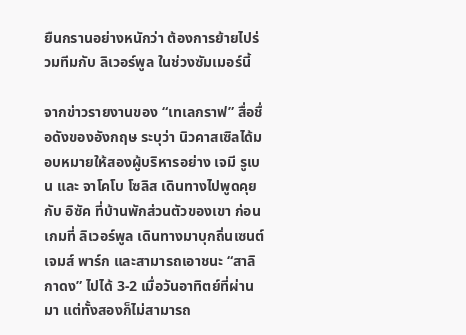ยืนกรานอย่างหนักว่า ต้องการย้ายไปร่วมทีมกับ ลิเวอร์พูล ในช่วงซัมเมอร์นี้

จากข่าวรายงานของ “เทเลกราฟ” สื่อชื่อดังของอังกฤษ ระบุว่า นิวคาสเซิลได้มอบหมายให้สองผู้บริหารอย่าง เจมี รูเบน และ จาโคโบ โซลิส เดินทางไปพูดคุยกับ อิซัค ที่บ้านพักส่วนตัวของเขา ก่อนเกมที่ ลิเวอร์พูล เดินทางมาบุกถิ่นเซนต์เจมส์ พาร์ก และสามารถเอาชนะ “สาลิกาดง” ไปได้ 3-2 เมื่อวันอาทิตย์ที่ผ่านมา แต่ทั้งสองก็ไม่สามารถ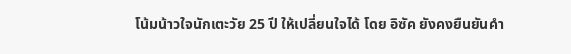โน้มน้าวใจนักเตะวัย 25 ปี ให้เปลี่ยนใจได้ โดย อิซัค ยังคงยืนยันคำ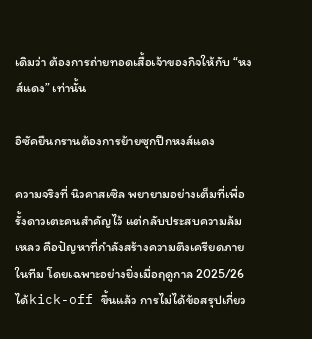เดิมว่า ต้องการถ่ายทอดเสื้อเจ้าของกิจให้กับ “หงส์แดง” เท่านั้น

อิซัคยืนกรานต้องการย้ายซุกปีกหงส์แดง

ความจริงที่ นิวคาสเซิล พยายามอย่างเต็มที่เพื่อรั้งดาวเตะคนสำคัญไว้ แต่กลับประสบความล้มเหลว คือปัญหาที่กำลังสร้างความตึงเครียดภายในทีม โดยเฉพาะอย่างยิ่งเมื่อฤดูกาล 2025/26 ได้kick-off ขึ้นแล้ว การไม่ได้ข้อสรุปเกี่ยว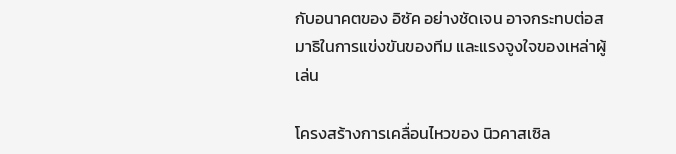กับอนาคตของ อิซัค อย่างชัดเจน อาจกระทบต่อสมาธิในการแข่งขันของทีม และแรงจูงใจของเหล่าผู้เล่น

โครงสร้างการเคลื่อนไหวของ นิวคาสเซิล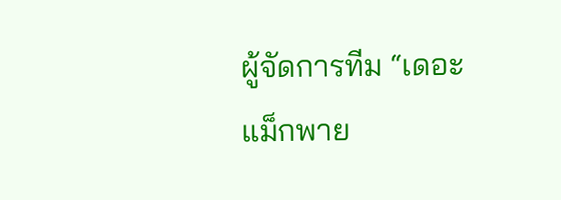ผู้จัดการทีม “เดอะ แม็กพาย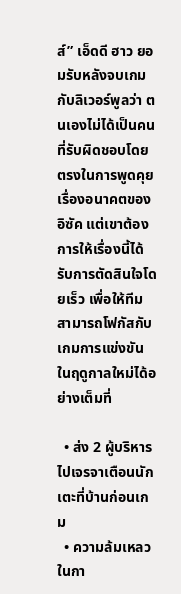ส์” เอ็ดดี ฮาว ยอมรับหลังจบเกมกับลิเวอร์พูลว่า ตนเองไม่ได้เป็นคนที่รับผิดชอบโดยตรงในการพูดคุยเรื่องอนาคตของ อิซัค แต่เขาต้องการให้เรื่องนี้ได้รับการตัดสินใจโดยเร็ว เพื่อให้ทีมสามารถโฟกัสกับเกมการแข่งขันในฤดูกาลใหม่ได้อย่างเต็มที่

  • ส่ง 2 ผู้บริหารไปเจรจาเตือนนักเตะที่บ้านก่อนเกม
  • ความล้มเหลวในกา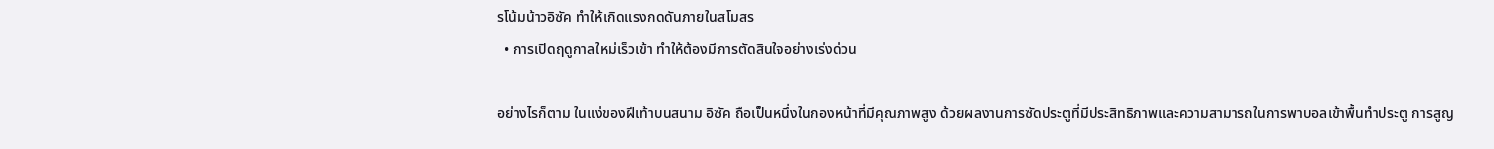รโน้มน้าวอิซัค ทำให้เกิดแรงกดดันภายในสโมสร
  • การเปิดฤดูกาลใหม่เร็วเข้า ทำให้ต้องมีการตัดสินใจอย่างเร่งด่วน

อย่างไรก็ตาม ในแง่ของฝีเท้าบนสนาม อิซัค ถือเป็นหนึ่งในกองหน้าที่มีคุณภาพสูง ด้วยผลงานการซัดประตูที่มีประสิทธิภาพและความสามารถในการพาบอลเข้าพื้นทำประตู การสูญ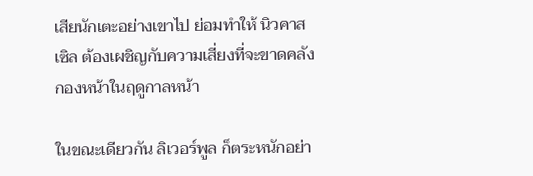เสียนักเตะอย่างเขาไป ย่อมทำให้ นิวคาสเซิล ต้องเผชิญกับความเสี่ยงที่จะขาดคลังกองหน้าในฤดูกาลหน้า

ในขณะเดียวกัน ลิเวอร์พูล ก็ตระหนักอย่า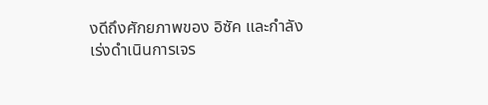งดีถึงศักยภาพของ อิซัค และกำลังเร่งดำเนินการเจร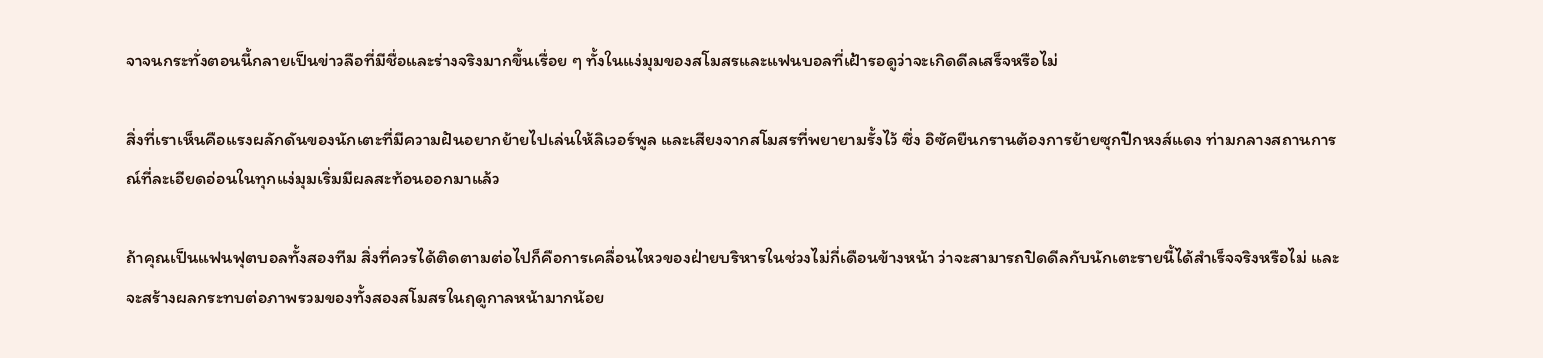จาจนกระทั่งตอนนี้กลายเป็นข่าวลือที่มีชื่อและร่างจริงมากขึ้นเรื่อย ๆ ทั้งในแง่มุมของสโมสรและแฟนบอลที่เฝ้ารอดูว่าจะเกิดดีลเสร็จหรือไม่

สิ่งที่เราเห็นคือแรงผลักดันของนักเตะที่มีความฝันอยากย้ายไปเล่นให้ลิเวอร์พูล และเสียงจากสโมสรที่พยายามรั้งไว้ ซึ่ง อิซัคยืนกรานต้องการย้ายซุกปีกหงส์แดง ท่ามกลางสถานการณ์ที่ละเอียดอ่อนในทุกแง่มุมเริ่มมีผลสะท้อนออกมาแล้ว

ถ้าคุณเป็นแฟนฟุตบอลทั้งสองทีม สิ่งที่ควรได้ติดตามต่อไปก็คือการเคลื่อนไหวของฝ่ายบริหารในช่วงไม่กี่เดือนข้างหน้า ว่าจะสามารถปิดดีลกับนักเตะรายนี้ได้สำเร็จจริงหรือไม่ และจะสร้างผลกระทบต่อภาพรวมของทั้งสองสโมสรในฤดูกาลหน้ามากน้อย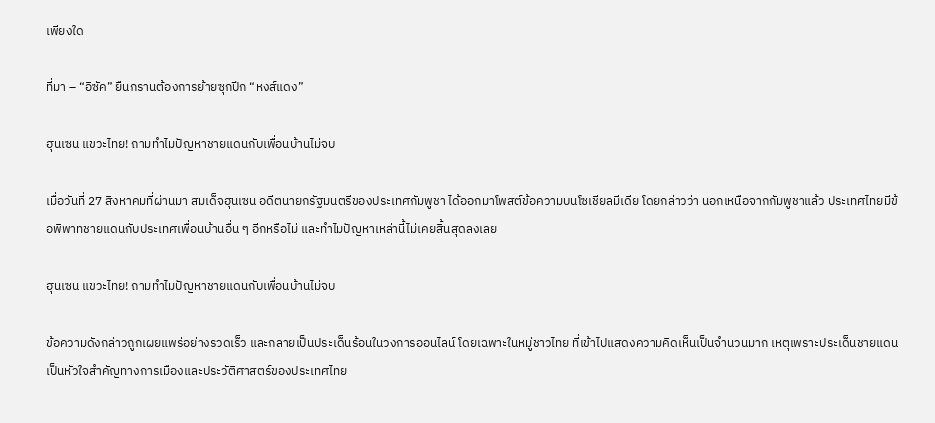เพียงใด

ที่มา – “อิซัค” ยืนกรานต้องการย้ายซุกปีก “หงส์แดง”

ฮุนเซน แขวะไทย! ถามทำไมปัญหาชายแดนกับเพื่อนบ้านไม่จบ

เมื่อวันที่ 27 สิงหาคมที่ผ่านมา สมเด็จฮุนเซน อดีตนายกรัฐมนตรีของประเทศกัมพูชา ได้ออกมาโพสต์ข้อความบนโซเชียลมีเดีย โดยกล่าวว่า นอกเหนือจากกัมพูชาแล้ว ประเทศไทยมีข้อพิพาทชายแดนกับประเทศเพื่อนบ้านอื่น ๆ อีกหรือไม่ และทำไมปัญหาเหล่านี้ไม่เคยสิ้นสุดลงเลย

ฮุนเซน แขวะไทย! ถามทำไมปัญหาชายแดนกับเพื่อนบ้านไม่จบ

ข้อความดังกล่าวถูกเผยแพร่อย่างรวดเร็ว และกลายเป็นประเด็นร้อนในวงการออนไลน์ โดยเฉพาะในหมู่ชาวไทย ที่เข้าไปแสดงความคิดเห็นเป็นจำนวนมาก เหตุเพราะประเด็นชายแดนเป็นหัวใจสำคัญทางการเมืองและประวัติศาสตร์ของประเทศไทย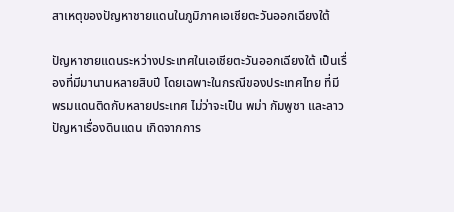สาเหตุของปัญหาชายแดนในภูมิภาคเอเชียตะวันออกเฉียงใต้

ปัญหาชายแดนระหว่างประเทศในเอเชียตะวันออกเฉียงใต้ เป็นเรื่องที่มีมานานหลายสิบปี โดยเฉพาะในกรณีของประเทศไทย ที่มีพรมแดนติดกับหลายประเทศ ไม่ว่าจะเป็น พม่า กัมพูชา และลาว ปัญหาเรื่องดินแดน เกิดจากการ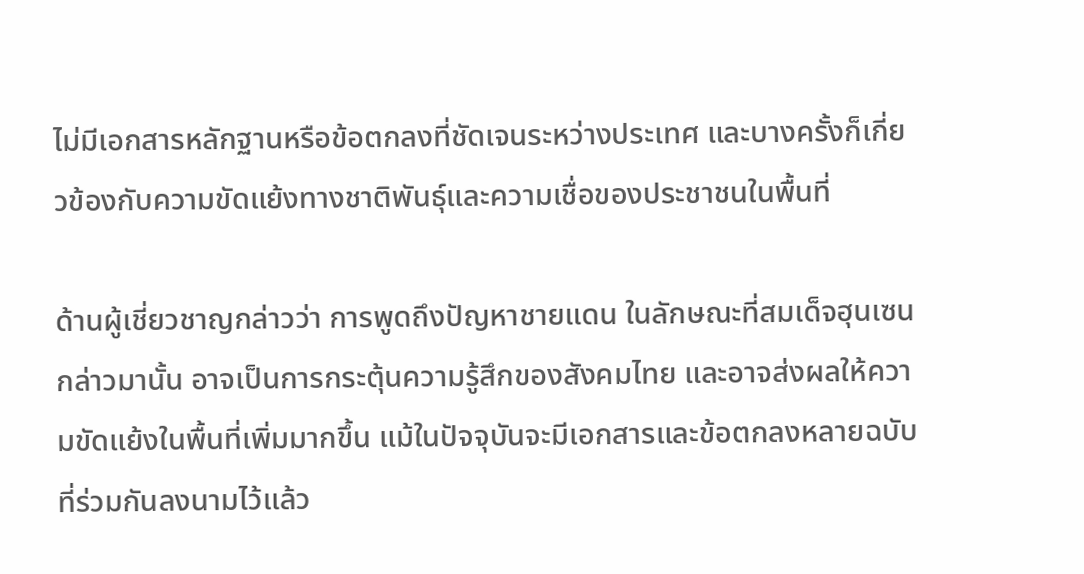ไม่มีเอกสารหลักฐานหรือข้อตกลงที่ชัดเจนระหว่างประเทศ และบางครั้งก็เกี่ยวข้องกับความขัดแย้งทางชาติพันธุ์และความเชื่อของประชาชนในพื้นที่

ด้านผู้เชี่ยวชาญกล่าวว่า การพูดถึงปัญหาชายแดน ในลักษณะที่สมเด็จฮุนเซนกล่าวมานั้น อาจเป็นการกระตุ้นความรู้สึกของสังคมไทย และอาจส่งผลให้ความขัดแย้งในพื้นที่เพิ่มมากขึ้น แม้ในปัจจุบันจะมีเอกสารและข้อตกลงหลายฉบับที่ร่วมกันลงนามไว้แล้ว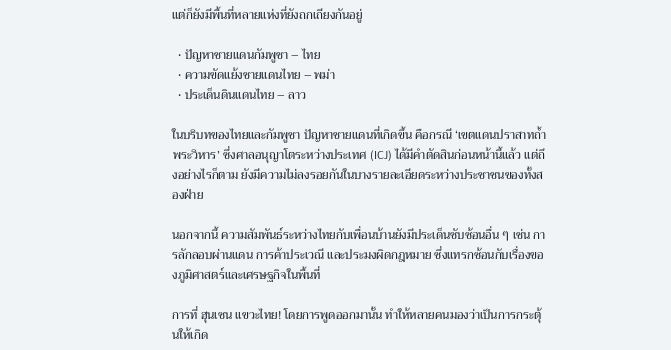แต่ก็ยังมีพื้นที่หลายแห่งที่ยังถกเถียงกันอยู่

  • ปัญหาชายแดนกัมพูชา – ไทย
  • ความขัดแย้งชายแดนไทย – พม่า
  • ประเด็นดินแดนไทย – ลาว

ในบริบทของไทยและกัมพูชา ปัญหาชายแดนที่เกิดขึ้น คือกรณี ‘เขตแดนปราสาทถ้ำพระวิหาร’ ซึ่งศาลอนุญาโตระหว่างประเทศ (ICJ) ได้มีคำตัดสินก่อนหน้านี้แล้ว แต่ถึงอย่างไรก็ตาม ยังมีความไม่ลงรอยกันในบางรายละเอียดระหว่างประชาชนของทั้งสองฝ่าย

นอกจากนี้ ความสัมพันธ์ระหว่างไทยกับเพื่อนบ้านยังมีประเด็นซับซ้อนอื่น ๆ เช่น การลักลอบผ่านแดน การค้าประเวณี และประมงผิดกฎหมาย ซึ่งแทรกซ้อนกับเรื่องของภูมิศาสตร์และเศรษฐกิจในพื้นที่

การที่ ฮุนเซน แขวะไทย! โดยการพูดออกมานั้น ทำให้หลายคนมองว่าเป็นการกระตุ้นให้เกิด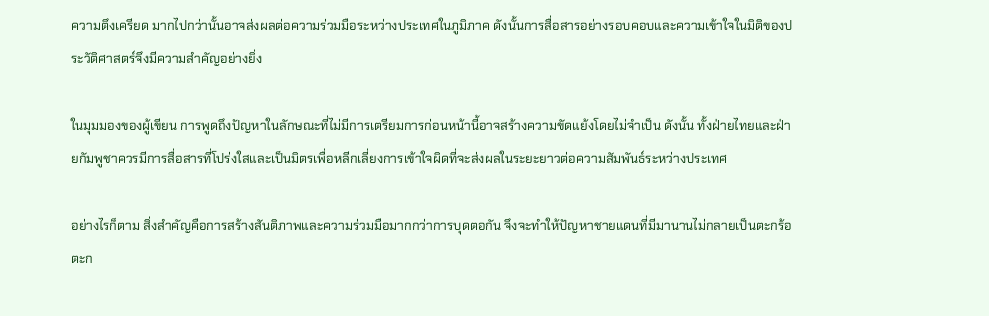ความตึงเครียด มากไปกว่านั้นอาจส่งผลต่อความร่วมมือระหว่างประเทศในภูมิภาค ดังนั้นการสื่อสารอย่างรอบคอบและความเข้าใจในมิติของประวัติศาสตร์จึงมีความสำคัญอย่างยิ่ง

ในมุมมองของผู้เขียน การพูดถึงปัญหาในลักษณะที่ไม่มีการเตรียมการก่อนหน้านี้อาจสร้างความขัดแย้งโดยไม่จำเป็น ดังนั้น ทั้งฝ่ายไทยและฝ่ายกัมพูชาควรมีการสื่อสารที่โปร่งใสและเป็นมิตรเพื่อหลีกเลี่ยงการเข้าใจผิดที่จะส่งผลในระยะยาวต่อความสัมพันธ์ระหว่างประเทศ

อย่างไรก็ตาม สิ่งสำคัญคือการสร้างสันติภาพและความร่วมมือมากกว่าการบุดตอกัน จึงจะทำให้ปัญหาชายแดนที่มีมานานไม่กลายเป็นตะกร้อตะก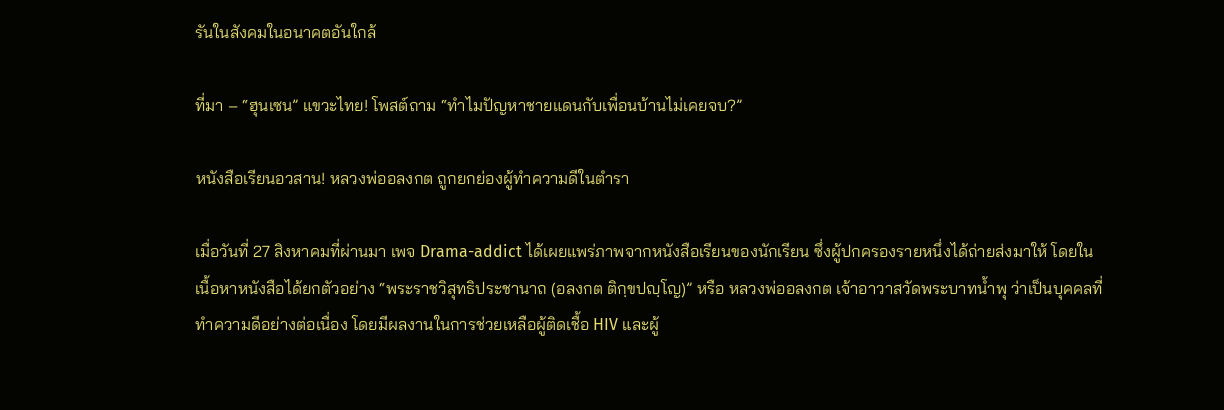รันในสังคมในอนาคตอันใกล้

ที่มา – “ฮุนเซน” แขวะไทย! โพสต์ถาม “ทำไมปัญหาชายแดนกับเพื่อนบ้านไม่เคยจบ?”

หนังสือเรียนอวสาน! หลวงพ่ออลงกต ถูกยกย่องผู้ทำความดีในตำรา

เมื่อวันที่ 27 สิงหาคมที่ผ่านมา เพจ Drama-addict ได้เผยแพร่ภาพจากหนังสือเรียนของนักเรียน ซึ่งผู้ปกครองรายหนึ่งได้ถ่ายส่งมาให้ โดยในเนื้อหาหนังสือได้ยกตัวอย่าง “พระราชวิสุทธิประชานาถ (อลงกต ติกฺขปญฺโญ)” หรือ หลวงพ่ออลงกต เจ้าอาวาสวัดพระบาทน้ำพุ ว่าเป็นบุคคลที่ทำความดีอย่างต่อเนื่อง โดยมีผลงานในการช่วยเหลือผู้ติดเชื้อ HIV และผู้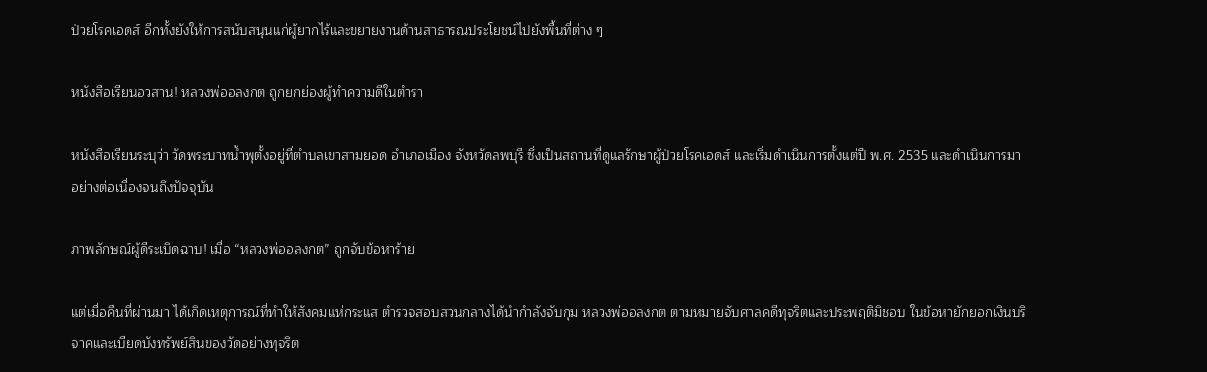ป่วยโรคเอดส์ อีกทั้งยังให้การสนับสนุนแก่ผู้ยากไร้และขยายงานด้านสาธารณประโยชน์ไปยังพื้นที่ต่าง ๆ

หนังสือเรียนอวสาน! หลวงพ่ออลงกต ถูกยกย่องผู้ทำความดีในตำรา

หนังสือเรียนระบุว่า วัดพระบาทน้ำพุตั้งอยู่ที่ตำบลเขาสามยอด อำเภอเมือง จังหวัดลพบุรี ซึ่งเป็นสถานที่ดูแลรักษาผู้ป่วยโรคเอดส์ และเริ่มดำเนินการตั้งแต่ปี พ.ศ. 2535 และดำเนินการมาอย่างต่อเนื่องจนถึงปัจจุบัน

ภาพลักษณ์ผู้ดีระเบิดฉาบ! เมื่อ “หลวงพ่ออลงกต” ถูกจับข้อหาร้าย

แต่เมื่อคืนที่ผ่านมา ได้เกิดเหตุการณ์ที่ทำให้สังคมแห่กระแส ตำรวจสอบสวนกลางได้นำกำลังจับกุม หลวงพ่ออลงกต ตามหมายจับศาลคดีทุจริตและประพฤติมิชอบ ในข้อหายักยอกเงินบริจาคและเบียดบังทรัพย์สินของวัดอย่างทุจริต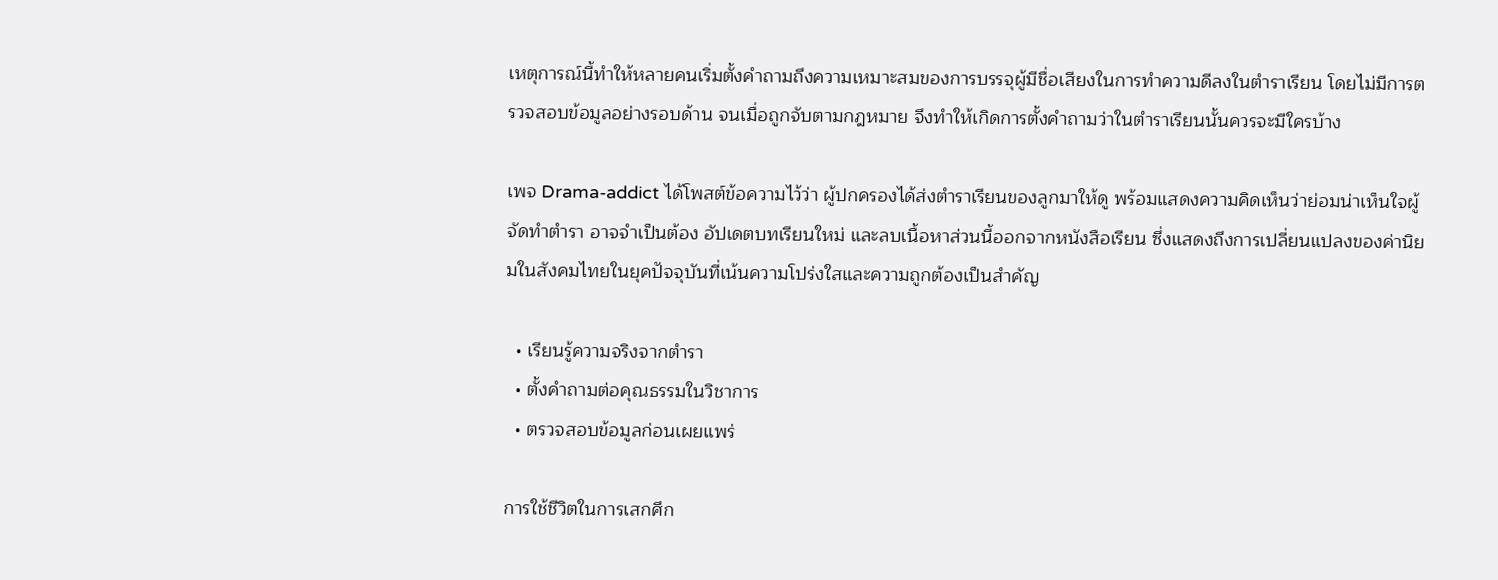เหตุการณ์นี้ทำให้หลายคนเริ่มตั้งคำถามถึงความเหมาะสมของการบรรจุผู้มีชื่อเสียงในการทำความดีลงในตำราเรียน โดยไม่มีการตรวจสอบข้อมูลอย่างรอบด้าน จนเมื่อถูกจับตามกฎหมาย จึงทำให้เกิดการตั้งคำถามว่าในตำราเรียนนั้นควรจะมีใครบ้าง

เพจ Drama-addict ได้โพสต์ข้อความไว้ว่า ผู้ปกครองได้ส่งตำราเรียนของลูกมาให้ดู พร้อมแสดงความคิดเห็นว่าย่อมน่าเห็นใจผู้จัดทำตำรา อาจจำเป็นต้อง อัปเดตบทเรียนใหม่ และลบเนื้อหาส่วนนี้ออกจากหนังสือเรียน ซึ่งแสดงถึงการเปลี่ยนแปลงของค่านิยมในสังคมไทยในยุคปัจจุบันที่เน้นความโปร่งใสและความถูกต้องเป็นสำคัญ

  • เรียนรู้ความจริงจากตำรา
  • ตั้งคำถามต่อคุณธรรมในวิชาการ
  • ตรวจสอบข้อมูลก่อนเผยแพร่

การใช้ชีวิตในการเสกศึก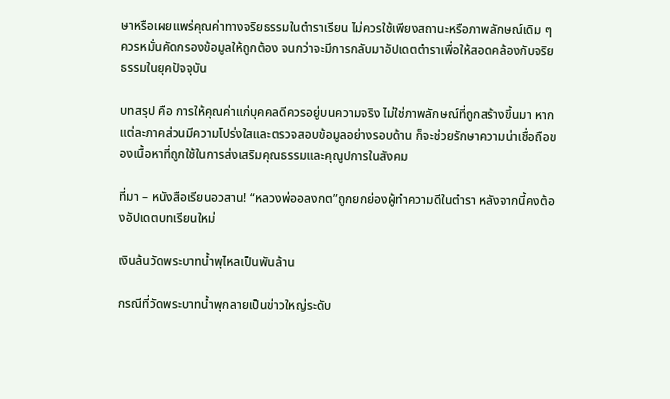ษาหรือเผยแพร่คุณค่าทางจริยธรรมในตำราเรียน ไม่ควรใช้เพียงสถานะหรือภาพลักษณ์เดิม ๆ ควรหมั่นคัดกรองข้อมูลให้ถูกต้อง จนกว่าจะมีการกลับมาอัปเดตตำราเพื่อให้สอดคล้องกับจริยธรรมในยุคปัจจุบัน

บทสรุป คือ การให้คุณค่าแก่บุคคลดีควรอยู่บนความจริง ไม่ใช่ภาพลักษณ์ที่ถูกสร้างขึ้นมา หากแต่ละภาคส่วนมีความโปร่งใสและตรวจสอบข้อมูลอย่างรอบด้าน ก็จะช่วยรักษาความน่าเชื่อถือของเนื้อหาที่ถูกใช้ในการส่งเสริมคุณธรรมและคุณูปการในสังคม

ที่มา – หนังสือเรียนอวสาน! “หลวงพ่ออลงกต”ถูกยกย่องผู้ทำความดีในตำรา หลังจากนี้คงต้องอัปเดตบทเรียนใหม่

เงินล้นวัดพระบาทน้ำพุไหลเป็นพันล้าน

กรณีที่วัดพระบาทน้ำพุกลายเป็นข่าวใหญ่ระดับ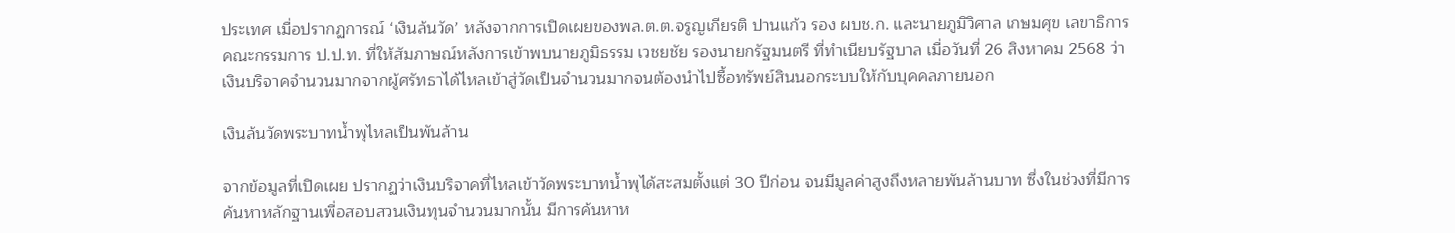ประเทศ เมื่อปรากฏการณ์ ‘เงินล้นวัด’ หลังจากการเปิดเผยของพล.ต.ต.จรูญเกียรติ ปานแก้ว รอง ผบช.ก. และนายภูมิวิศาล เกษมศุข เลขาธิการคณะกรรมการ ป.ป.ท. ที่ให้สัมภาษณ์หลังการเข้าพบนายภูมิธรรม เวชยชัย รองนายกรัฐมนตรี ที่ทำเนียบรัฐบาล เมื่อวันที่ 26 สิงหาคม 2568 ว่า เงินบริจาคจำนวนมากจากผู้ศรัทธาได้ไหลเข้าสู่วัดเป็นจำนวนมากจนต้องนำไปซื้อทรัพย์สินนอกระบบให้กับบุคคลภายนอก

เงินล้นวัดพระบาทน้ำพุไหลเป็นพันล้าน

จากข้อมูลที่เปิดเผย ปรากฏว่าเงินบริจาคที่ไหลเข้าวัดพระบาทน้ำพุได้สะสมตั้งแต่ 30 ปีก่อน จนมีมูลค่าสูงถึงหลายพันล้านบาท ซึ่งในช่วงที่มีการค้นหาหลักฐานเพื่อสอบสวนเงินทุนจำนวนมากนั้น มีการค้นหาห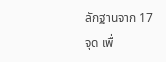ลักฐานจาก 17 จุด เพื่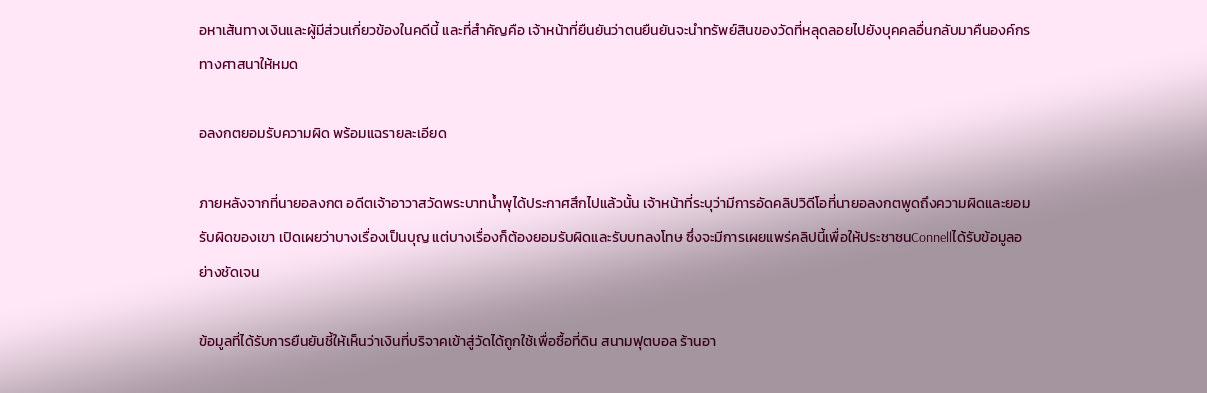อหาเส้นทางเงินและผู้มีส่วนเกี่ยวข้องในคดีนี้ และที่สำคัญคือ เจ้าหน้าที่ยืนยันว่าตนยืนยันจะนำทรัพย์สินของวัดที่หลุดลอยไปยังบุคคลอื่นกลับมาคืนองค์กรทางศาสนาให้หมด

อลงกตยอมรับความผิด พร้อมแฉรายละเอียด

ภายหลังจากที่นายอลงกต อดีตเจ้าอาวาสวัดพระบาทน้ำพุได้ประกาศสึกไปแล้วนั้น เจ้าหน้าที่ระบุว่ามีการอัดคลิปวิดีโอที่นายอลงกตพูดถึงความผิดและยอมรับผิดของเขา เปิดเผยว่าบางเรื่องเป็นบุญ แต่บางเรื่องก็ต้องยอมรับผิดและรับบทลงโทษ ซึ่งจะมีการเผยแพร่คลิปนี้เพื่อให้ประชาชนConnellได้รับข้อมูลอย่างชัดเจน

ข้อมูลที่ได้รับการยืนยันชี้ให้เห็นว่าเงินที่บริจาคเข้าสู่วัดได้ถูกใช้เพื่อซื้อที่ดิน สนามฟุตบอล ร้านอา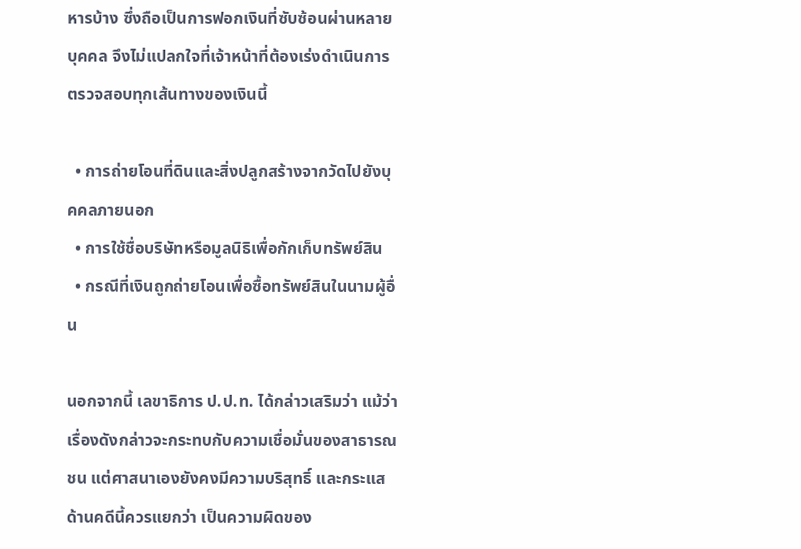หารบ้าง ซึ่งถือเป็นการฟอกเงินที่ซับซ้อนผ่านหลายบุคคล จึงไม่แปลกใจที่เจ้าหน้าที่ต้องเร่งดำเนินการตรวจสอบทุกเส้นทางของเงินนี้

  • การถ่ายโอนที่ดินและสิ่งปลูกสร้างจากวัดไปยังบุคคลภายนอก
  • การใช้ชื่อบริษัทหรือมูลนิธิเพื่อกักเก็บทรัพย์สิน
  • กรณีที่เงินถูกถ่ายโอนเพื่อซื้อทรัพย์สินในนามผู้อื่น

นอกจากนี้ เลขาธิการ ป.ป.ท. ได้กล่าวเสริมว่า แม้ว่าเรื่องดังกล่าวจะกระทบกับความเชื่อมั่นของสาธารณชน แต่ศาสนาเองยังคงมีความบริสุทธิ์ และกระแสด้านคดีนี้ควรแยกว่า เป็นความผิดของ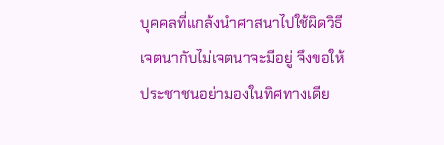บุคคลที่แกล้งนำศาสนาไปใช้ผิดวิธี เจตนากับไม่เจตนาจะมีอยู่ จึงขอให้ประชาชนอย่ามองในทิศทางเดีย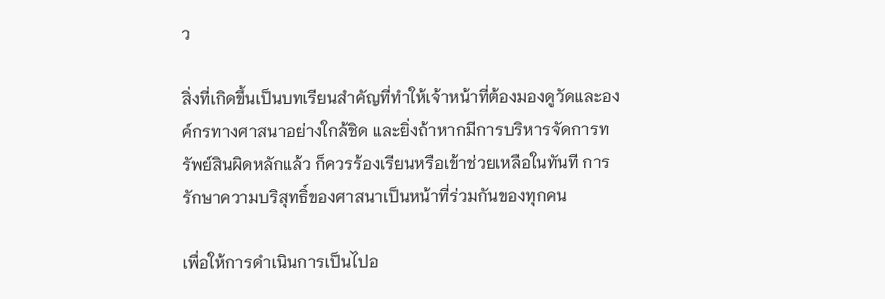ว

สิ่งที่เกิดขึ้นเป็นบทเรียนสำคัญที่ทำให้เจ้าหน้าที่ต้องมองดูวัดและองค์กรทางศาสนาอย่างใกล้ชิด และยิ่งถ้าหากมีการบริหารจัดการทรัพย์สินผิดหลักแล้ว ก็ควรร้องเรียนหรือเข้าช่วยเหลือในทันที การรักษาความบริสุทธิ์ของศาสนาเป็นหน้าที่ร่วมกันของทุกคน

เพื่อให้การดำเนินการเป็นไปอ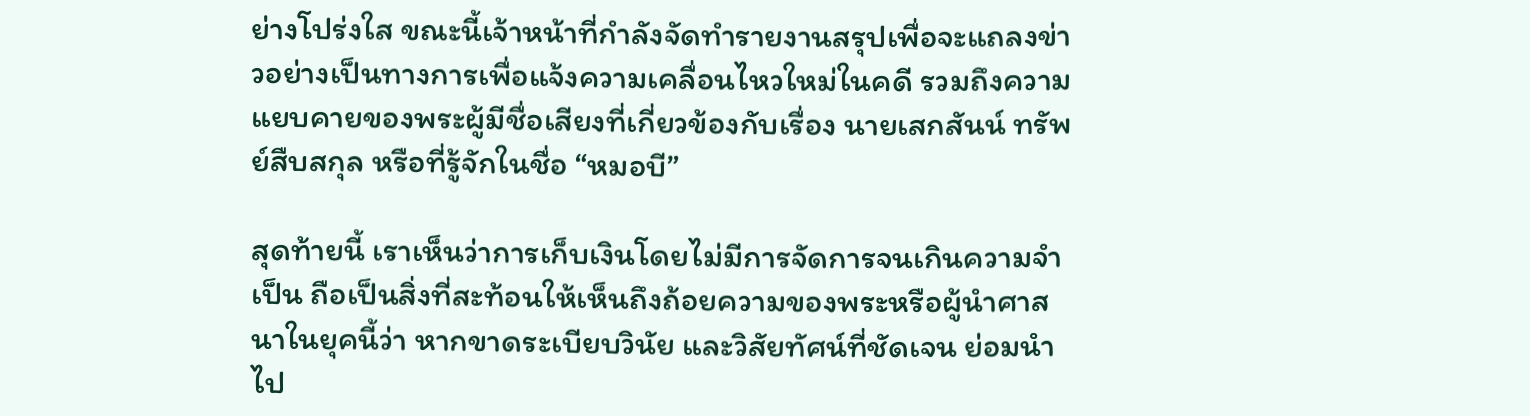ย่างโปร่งใส ขณะนี้เจ้าหน้าที่กำลังจัดทำรายงานสรุปเพื่อจะแถลงข่าวอย่างเป็นทางการเพื่อแจ้งความเคลื่อนไหวใหม่ในคดี รวมถึงความแยบคายของพระผู้มีชื่อเสียงที่เกี่ยวข้องกับเรื่อง นายเสกสันน์ ทรัพย์สืบสกุล หรือที่รู้จักในชื่อ “หมอบี”

สุดท้ายนี้ เราเห็นว่าการเก็บเงินโดยไม่มีการจัดการจนเกินความจำเป็น ถือเป็นสิ่งที่สะท้อนให้เห็นถึงถ้อยความของพระหรือผู้นำศาสนาในยุคนี้ว่า หากขาดระเบียบวินัย และวิสัยทัศน์ที่ชัดเจน ย่อมนำไป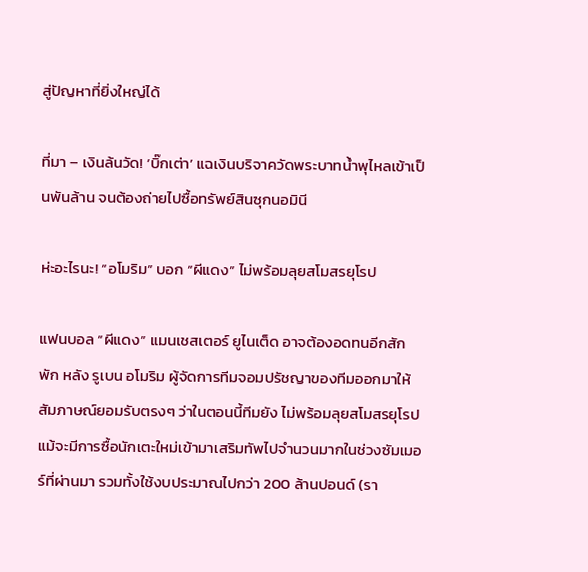สู่ปัญหาที่ยิ่งใหญ่ได้

ที่มา – เงินล้นวัด! ‘บิ๊กเต่า’ แฉเงินบริจาควัดพระบาทน้ำพุไหลเข้าเป็นพันล้าน จนต้องถ่ายไปซื้อทรัพย์สินซุกนอมินี

ห่ะอะไรนะ! “อโมริม” บอก “ผีแดง” ไม่พร้อมลุยสโมสรยุโรป

แฟนบอล “ผีแดง” แมนเชสเตอร์ ยูไนเต็ด อาจต้องอดทนอีกสักพัก หลัง รูเบน อโมริม ผู้จัดการทีมจอมปรัชญาของทีมออกมาให้สัมภาษณ์ยอมรับตรงๆ ว่าในตอนนี้ทีมยัง ไม่พร้อมลุยสโมสรยุโรป แม้จะมีการซื้อนักเตะใหม่เข้ามาเสริมทัพไปจำนวนมากในช่วงซัมเมอร์ที่ผ่านมา รวมทั้งใช้งบประมาณไปกว่า 200 ล้านปอนด์ (รา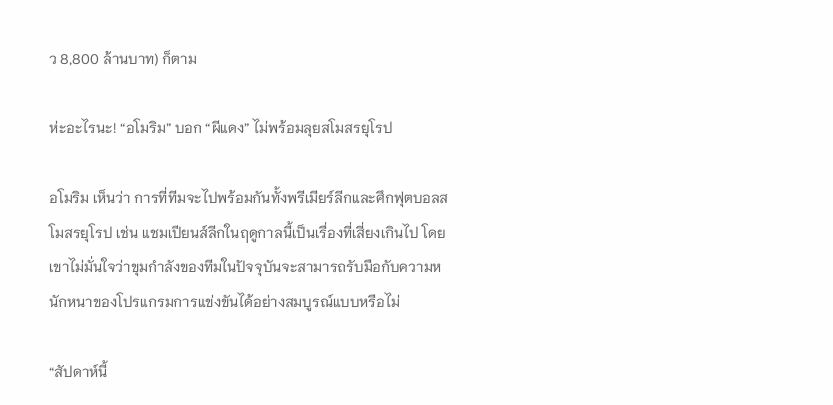ว 8,800 ล้านบาท) ก็ตาม

ห่ะอะไรนะ! “อโมริม” บอก “ผีแดง” ไม่พร้อมลุยสโมสรยุโรป

อโมริม เห็นว่า การที่ทีมจะไปพร้อมกันทั้งพรีเมียร์ลีกและศึกฟุตบอลสโมสรยุโรป เช่น แชมเปียนส์ลีกในฤดูกาลนี้เป็นเรื่องที่เสี่ยงเกินไป โดยเขาไม่มั่นใจว่าขุมกำลังของทีมในปัจจุบันจะสามารถรับมือกับความหนักหนาของโปรแกรมการแข่งขันได้อย่างสมบูรณ์แบบหรือไม่

“สัปดาห์นี้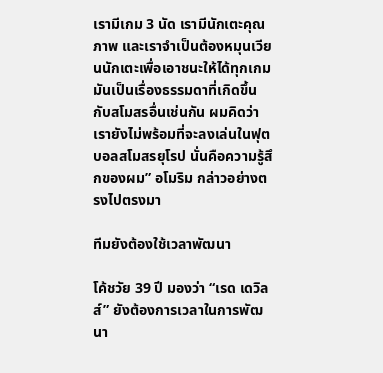เรามีเกม 3 นัด เรามีนักเตะคุณภาพ และเราจำเป็นต้องหมุนเวียนนักเตะเพื่อเอาชนะให้ได้ทุกเกม มันเป็นเรื่องธรรมดาที่เกิดขึ้นกับสโมสรอื่นเช่นกัน ผมคิดว่า เรายังไม่พร้อมที่จะลงเล่นในฟุตบอลสโมสรยุโรป นั่นคือความรู้สึกของผม” อโมริม กล่าวอย่างตรงไปตรงมา

ทีมยังต้องใช้เวลาพัฒนา

โค้ชวัย 39 ปี มองว่า “เรด เดวิลส์” ยังต้องการเวลาในการพัฒนา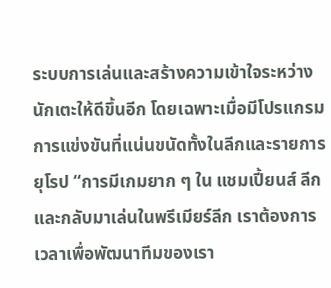ระบบการเล่นและสร้างความเข้าใจระหว่างนักเตะให้ดีขึ้นอีก โดยเฉพาะเมื่อมีโปรแกรมการแข่งขันที่แน่นขนัดทั้งในลีกและรายการยุโรป “การมีเกมยาก ๆ ใน แชมเปี้ยนส์ ลีก และกลับมาเล่นในพรีเมียร์ลีก เราต้องการเวลาเพื่อพัฒนาทีมของเรา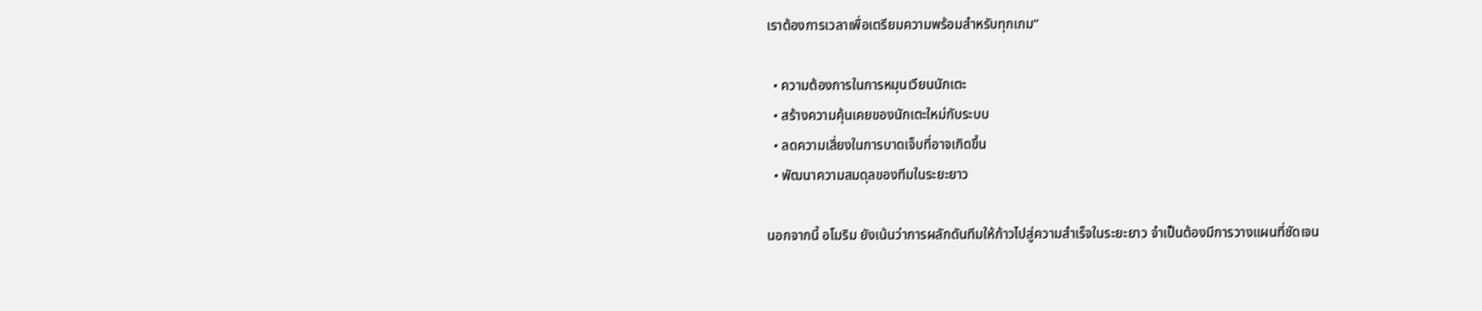เราต้องการเวลาเพื่อเตรียมความพร้อมสำหรับทุกเกม”

  • ความต้องการในการหมุนเวียนนักเตะ
  • สร้างความคุ้นเคยของนักเตะใหม่กับระบบ
  • ลดความเสี่ยงในการบาดเจ็บที่อาจเกิดขึ้น
  • พัฒนาความสมดุลของทีมในระยะยาว

นอกจากนี้ อโมริม ยังเน้นว่าการผลักดันทีมให้ก้าวไปสู่ความสำเร็จในระยะยาว จำเป็นต้องมีการวางแผนที่ชัดเจน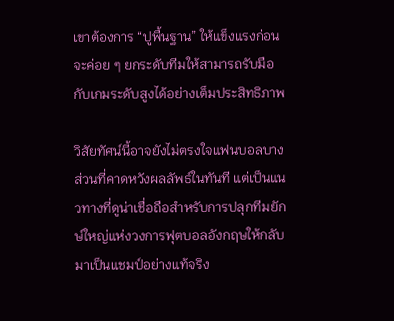เขาต้องการ “ปูพื้นฐาน” ให้แข็งแรงก่อนจะค่อย ๆ ยกระดับทีมให้สามารถรับมือกับเกมระดับสูงได้อย่างเต็มประสิทธิภาพ

วิสัยทัศน์นี้อาจยังไม่ตรงใจแฟนบอลบางส่วนที่คาดหวังผลลัพธ์ในทันที แต่เป็นแนวทางที่ดูน่าเชื่อถือสำหรับการปลุกทีมยักษ์ใหญ่แห่งวงการฟุตบอลอังกฤษให้กลับมาเป็นแชมป์อย่างแท้จริง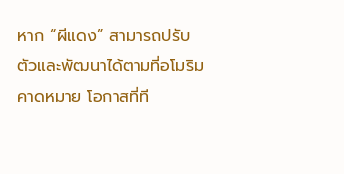หาก “ผีแดง” สามารถปรับตัวและพัฒนาได้ตามที่อโมริมคาดหมาย โอกาสที่ที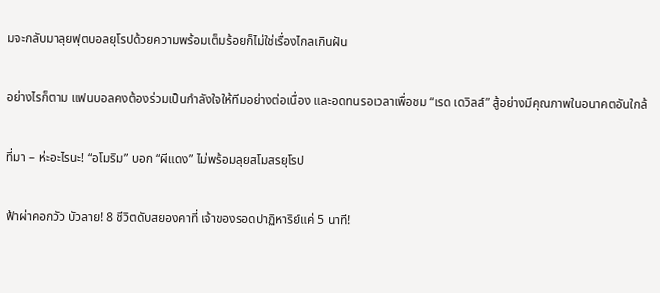มจะกลับมาลุยฟุตบอลยุโรปด้วยความพร้อมเต็มร้อยก็ไม่ใช่เรื่องไกลเกินฝัน

อย่างไรก็ตาม แฟนบอลคงต้องร่วมเป็นกำลังใจให้ทีมอย่างต่อเนื่อง และอดทนรอเวลาเพื่อชม “เรด เดวิลส์” สู้อย่างมีคุณภาพในอนาคตอันใกล้

ที่มา – ห่ะอะไรนะ! “อโมริม” บอก “ผีแดง” ไม่พร้อมลุยสโมสรยุโรป

ฟ้าผ่าคอกวัว บัวลาย! 8 ชีวิตดับสยองคาที่ เจ้าของรอดปาฏิหาริย์แค่ 5 นาที!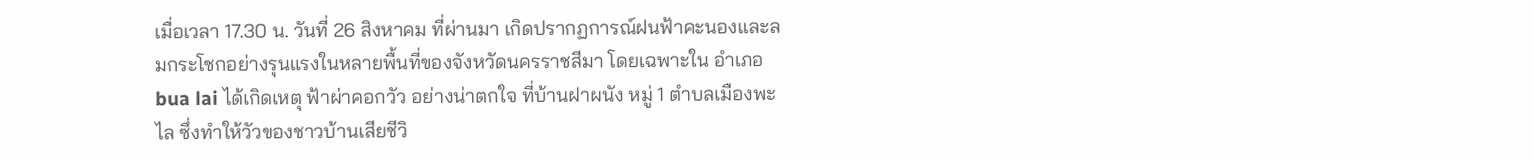เมื่อเวลา 17.30 น. วันที่ 26 สิงหาคม ที่ผ่านมา เกิดปรากฏการณ์ฝนฟ้าคะนองและลมกระโชกอย่างรุนแรงในหลายพื้นที่ของจังหวัดนครราชสีมา โดยเฉพาะใน อำเภอ bua lai ได้เกิดเหตุ ฟ้าผ่าคอกวัว อย่างน่าตกใจ ที่บ้านฝาผนัง หมู่ 1 ตำบลเมืองพะไล ซึ่งทำให้วัวของชาวบ้านเสียชีวิ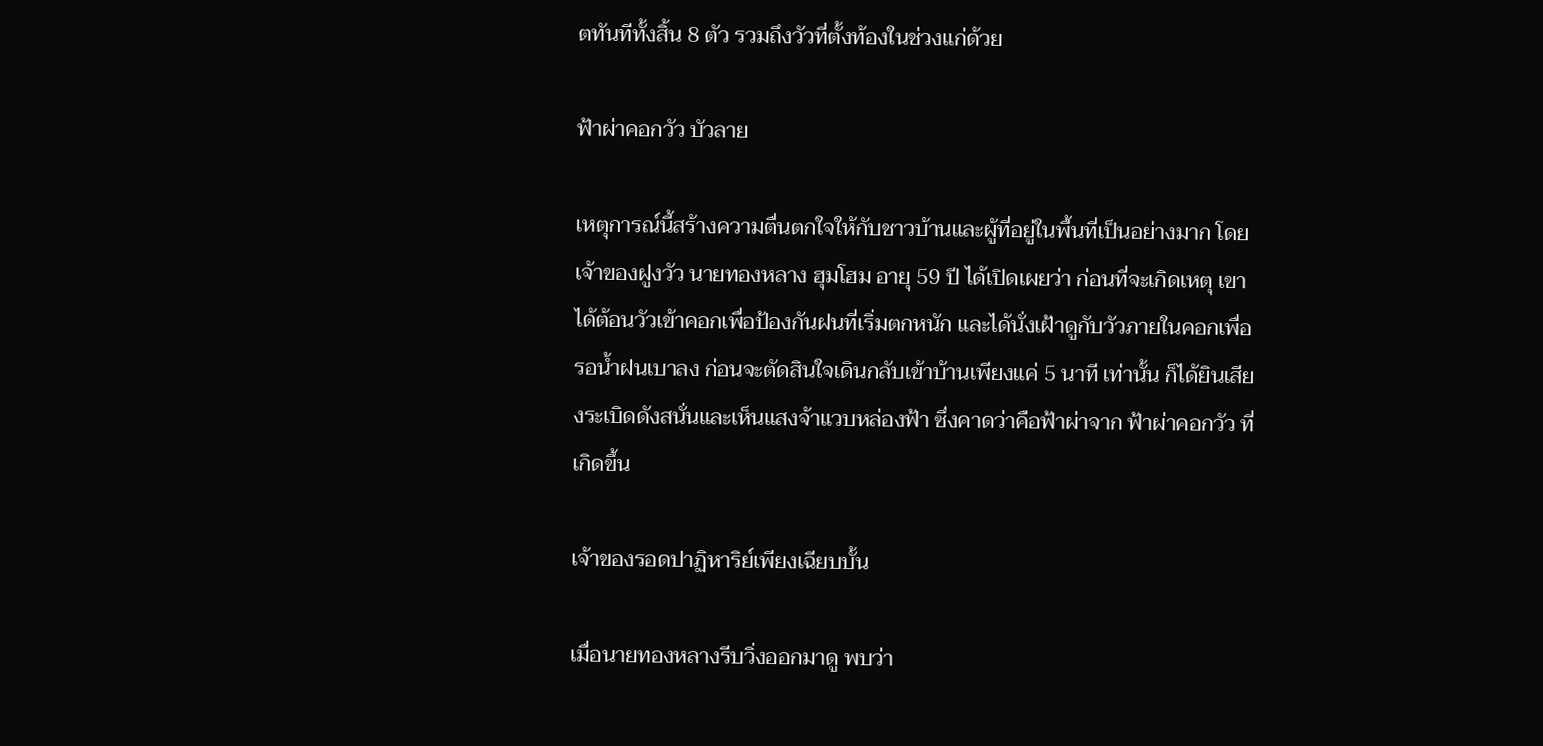ตทันทีทั้งสิ้น 8 ตัว รวมถึงวัวที่ตั้งท้องในช่วงแก่ด้วย

ฟ้าผ่าคอกวัว บัวลาย

เหตุการณ์นี้สร้างความตื่นตกใจให้กับชาวบ้านและผู้ที่อยู่ในพื้นที่เป็นอย่างมาก โดยเจ้าของฝูงวัว นายทองหลาง ฮุมโฮม อายุ 59 ปี ได้เปิดเผยว่า ก่อนที่จะเกิดเหตุ เขาได้ต้อนวัวเข้าคอกเพื่อป้องกันฝนที่เริ่มตกหนัก และได้นั่งเฝ้าดูกับวัวภายในคอกเพื่อรอน้ำฝนเบาลง ก่อนจะตัดสินใจเดินกลับเข้าบ้านเพียงแค่ 5 นาที เท่านั้น ก็ได้ยินเสียงระเบิดดังสนั่นและเห็นแสงจ้าแวบหล่องฟ้า ซึ่งคาดว่าคือฟ้าผ่าจาก ฟ้าผ่าคอกวัว ที่เกิดขึ้น

เจ้าของรอดปาฏิหาริย์เพียงเฉียบบั้น

เมื่อนายทองหลางรีบวิ่งออกมาดู พบว่า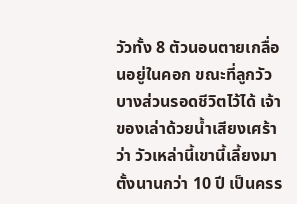วัวทั้ง 8 ตัวนอนตายเกลื่อนอยู่ในคอก ขณะที่ลูกวัวบางส่วนรอดชีวิตไว้ได้ เจ้าของเล่าด้วยน้ำเสียงเศร้าว่า วัวเหล่านี้เขานี้เลี้ยงมาตั้งนานกว่า 10 ปี เป็นครร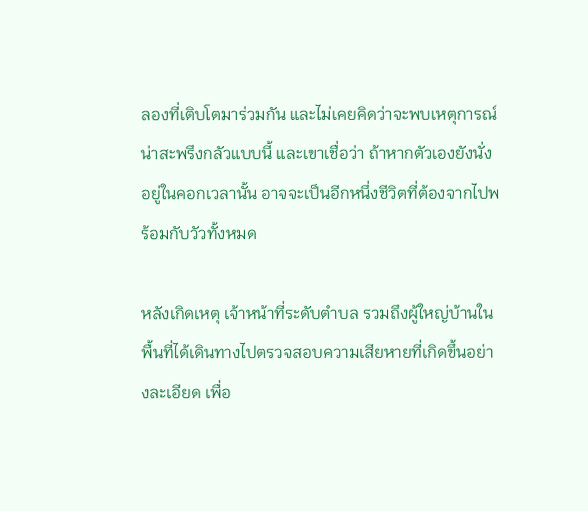ลองที่เติบโตมาร่วมกัน และไม่เคยคิดว่าจะพบเหตุการณ์น่าสะพรึงกลัวแบบนี้ และเขาเชื่อว่า ถ้าหากตัวเองยังนั่งอยู่ในคอกเวลานั้น อาจจะเป็นอีกหนึ่งชีวิตที่ต้องจากไปพร้อมกับวัวทั้งหมด

หลังเกิดเหตุ เจ้าหน้าที่ระดับตำบล รวมถึงผู้ใหญ่บ้านในพื้นที่ได้เดินทางไปตรวจสอบความเสียหายที่เกิดขึ้นอย่างละเอียด เพื่อ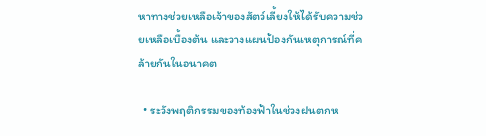หาทางช่วยเหลือเจ้าของสัตว์เลี้ยงให้ได้รับความช่วยเหลือเบื้องต้น และวางแผนป้องกันเหตุการณ์ที่คล้ายกันในอนาคต

  • ระวังพฤติกรรมของท้องฟ้าในช่วงฝนตกห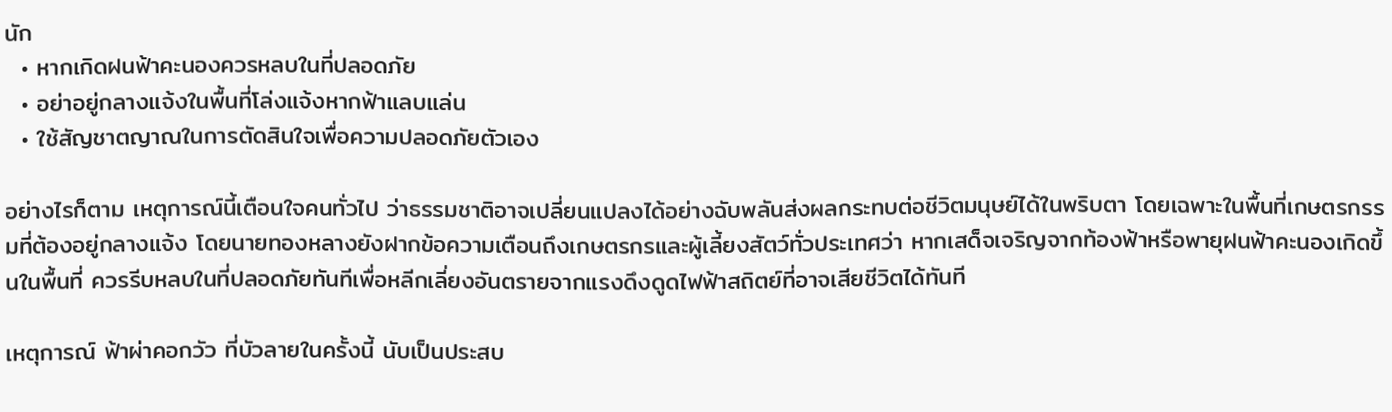นัก
  • หากเกิดฝนฟ้าคะนองควรหลบในที่ปลอดภัย
  • อย่าอยู่กลางแจ้งในพื้นที่โล่งแจ้งหากฟ้าแลบแล่น
  • ใช้สัญชาตญาณในการตัดสินใจเพื่อความปลอดภัยตัวเอง

อย่างไรก็ตาม เหตุการณ์นี้เตือนใจคนทั่วไป ว่าธรรมชาติอาจเปลี่ยนแปลงได้อย่างฉับพลันส่งผลกระทบต่อชีวิตมนุษย์ได้ในพริบตา โดยเฉพาะในพื้นที่เกษตรกรรมที่ต้องอยู่กลางแจ้ง โดยนายทองหลางยังฝากข้อความเตือนถึงเกษตรกรและผู้เลี้ยงสัตว์ทั่วประเทศว่า หากเสด็จเจริญจากท้องฟ้าหรือพายุฝนฟ้าคะนองเกิดขึ้นในพื้นที่ ควรรีบหลบในที่ปลอดภัยทันทีเพื่อหลีกเลี่ยงอันตรายจากแรงดึงดูดไฟฟ้าสถิตย์ที่อาจเสียชีวิตได้ทันที

เหตุการณ์ ฟ้าผ่าคอกวัว ที่บัวลายในครั้งนี้ นับเป็นประสบ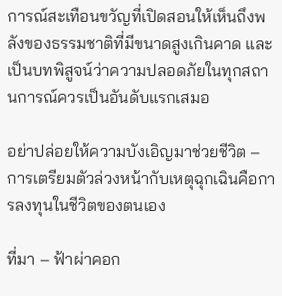การณ์สะเทือนขวัญที่เปิดสอนให้เห็นถึงพลังของธรรมชาติที่มีขนาดสูงเกินคาด และเป็นบทพิสูจน์ว่าความปลอดภัยในทุกสถานการณ์ควรเป็นอันดับแรกเสมอ

อย่าปล่อยให้ความบังเอิญมาช่วยชีวิต – การเตรียมตัวล่วงหน้ากับเหตุฉุกเฉินคือการลงทุนในชีวิตของตนเอง

ที่มา – ฟ้าผ่าคอก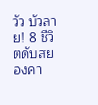วัว บัวลาย! 8 ชีวิตดับสยองคา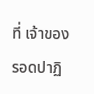ที่ เจ้าของรอดปาฏิ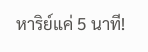หาริย์แค่ 5 นาที!